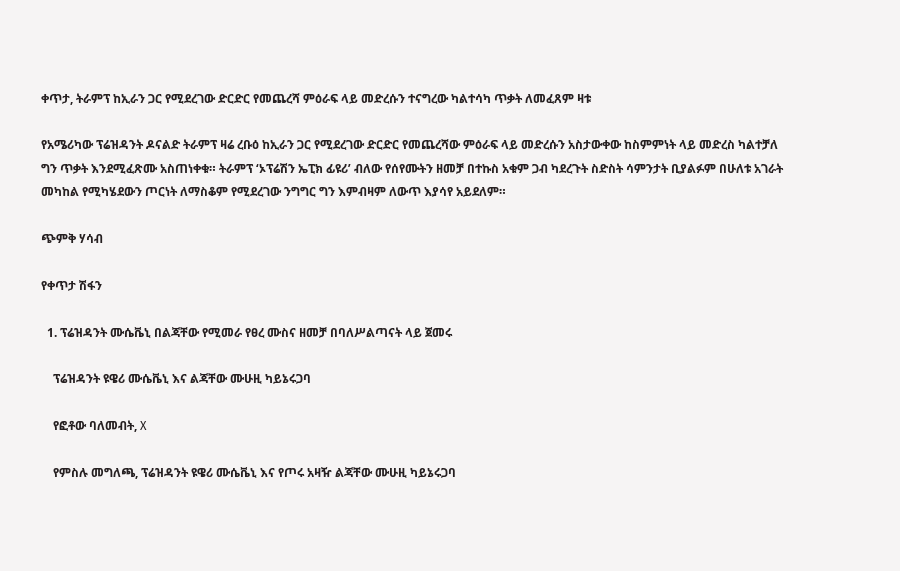ቀጥታ, ትራምፕ ከኢራን ጋር የሚደረገው ድርድር የመጨረሻ ምዕራፍ ላይ መድረሱን ተናግረው ካልተሳካ ጥቃት ለመፈጸም ዛቱ

የአሜሪካው ፕሬዝዳንት ዶናልድ ትራምፕ ዛሬ ረቡዕ ከኢራን ጋር የሚደረገው ድርድር የመጨረሻው ምዕራፍ ላይ መድረሱን አስታውቀው ከስምምነት ላይ መድረስ ካልተቻለ ግን ጥቃት እንደሚፈጽሙ አስጠነቀቁ። ትራምፕ ‘ኦፕሬሽን ኤፒክ ፊዩሪ’ ብለው የሰየሙትን ዘመቻ በተኩስ አቁም ጋብ ካደረጉት ስድስት ሳምንታት ቢያልፉም በሁለቱ አገራት መካከል የሚካሄደውን ጦርነት ለማስቆም የሚደረገው ንግግር ግን እምብዛም ለውጥ እያሳየ አይደለም።

ጭምቅ ሃሳብ

የቀጥታ ሽፋን

  1. ፕሬዝዳንት ሙሴቬኒ በልጃቸው የሚመራ የፀረ ሙስና ዘመቻ በባለሥልጣናት ላይ ጀመሩ

    ፕሬዝዳንት ዩዌሪ ሙሴቬኒ እና ልጃቸው ሙሁዚ ካይኔሩጋባ

    የፎቶው ባለመብት, X

    የምስሉ መግለጫ, ፕሬዝዳንት ዩዌሪ ሙሴቬኒ እና የጦሩ አዛዥ ልጃቸው ሙሁዚ ካይኔሩጋባ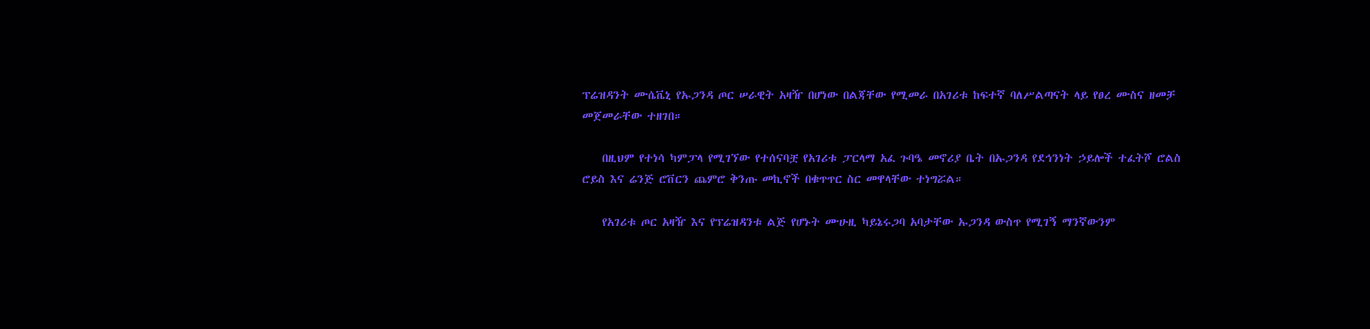ፕሬዝዳንት ሙሴቬኒ የኡጋንዳ ጦር ሠራዊት አዛዥ በሆነው በልጃቸው የሚመራ በአገሪቱ ከፍተኛ ባለሥልጣናት ላይ የፀረ ሙስና ዘመቻ መጀመራቸው ተዘገበ።

    በዚህም የተነሳ ካምፓላ የሚገኘው የተሰናባቿ የአገሪቱ ፓርላማ አፈ ጉባዔ መኖሪያ ቤት በኡጋንዳ የደኅንነት ኃይሎች ተፈትሾ ሮልስ ሮይስ እና ሬንጅ ሮቨርን ጨምሮ ቅንጡ መኪኖች በቁጥጥር ስር መዋላቸው ተነግሯል።

    የአገሪቱ ጦር አዛዥ እና የፕሬዝዳንቱ ልጅ የሆኑት ሙሁዚ ካይኔሩጋባ አባታቸው ኡጋንዳ ውስጥ የሚገኝ ማንኛውንም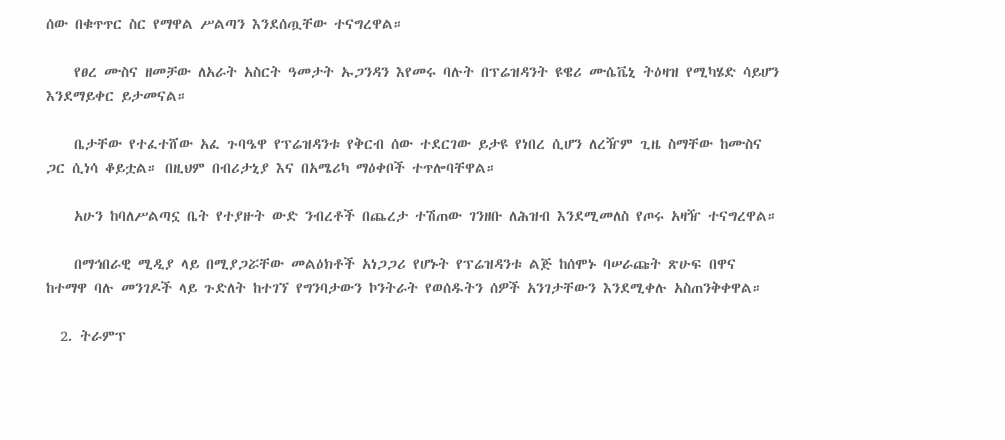ሰው በቁጥጥር ስር የማዋል ሥልጣን እንደሰጧቸው ተናግረዋል።

    የፀረ ሙስና ዘመቻው ለአራት አስርት ዓመታት ኡጋንዳን እየመሩ ባሉት በፕሬዝዳንት ዩዌሪ ሙሴቬኒ ትዕዛዝ የሚካሄድ ሳይሆን እንደማይቀር ይታመናል።

    ቤታቸው የተፈተሸው አፈ ጉባዔዋ የፕሬዝዳንቱ የቅርብ ሰው ተደርገው ይታዩ የነበረ ሲሆን ለረዥም ጊዜ ስማቸው ከሙስና ጋር ሲነሳ ቆይቷል። በዚህም በብሪታኒያ እና በአሜሪካ ማዕቀቦች ተጥሎባቸዋል።

    አሁን ከባለሥልጣኗ ቤት የተያዙት ውድ ንብረቶች በጨረታ ተሽጠው ገንዘቡ ለሕዝብ እንደሚመለስ የጦሩ አዛዥ ተናግረዋል።

    በማኅበራዊ ሚዲያ ላይ በሚያጋሯቸው መልዕክቶች አነጋጋሪ የሆኑት የፕሬዝዳንቱ ልጅ ከሰሞኑ ባሠራጩት ጽሁፍ በዋና ከተማዋ ባሉ መንገዶች ላይ ጉድለት ከተገኘ የግንባታውን ኮንትራት የወሰዱትን ሰዎች አንገታቸውን እንደሚቀሉ አስጠንቅቀዋል።

  2. ትራምፕ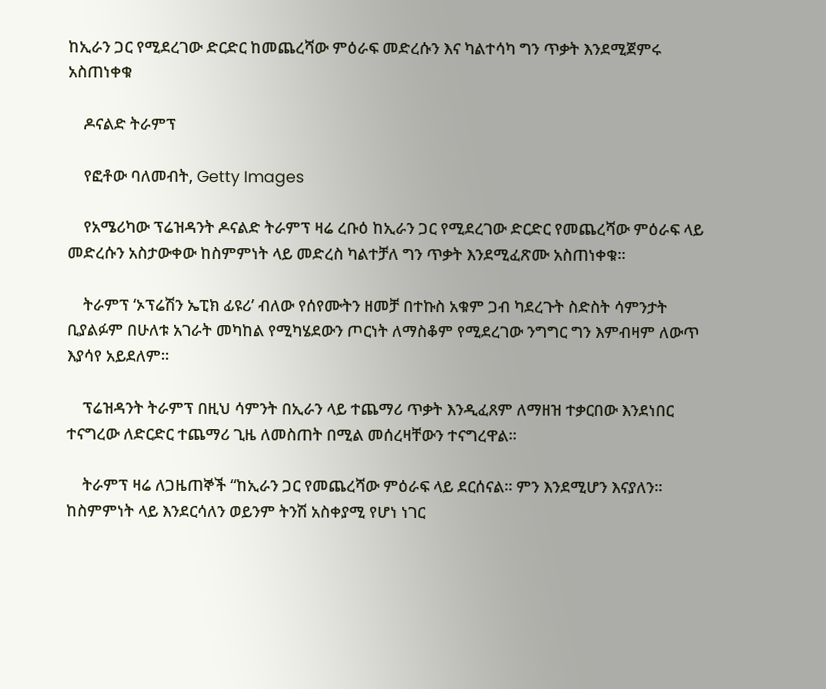ከኢራን ጋር የሚደረገው ድርድር ከመጨረሻው ምዕራፍ መድረሱን እና ካልተሳካ ግን ጥቃት እንደሚጀምሩ አስጠነቀቁ

    ዶናልድ ትራምፕ

    የፎቶው ባለመብት, Getty Images

    የአሜሪካው ፕሬዝዳንት ዶናልድ ትራምፕ ዛሬ ረቡዕ ከኢራን ጋር የሚደረገው ድርድር የመጨረሻው ምዕራፍ ላይ መድረሱን አስታውቀው ከስምምነት ላይ መድረስ ካልተቻለ ግን ጥቃት እንደሚፈጽሙ አስጠነቀቁ።

    ትራምፕ ‘ኦፕሬሽን ኤፒክ ፊዩሪ’ ብለው የሰየሙትን ዘመቻ በተኩስ አቁም ጋብ ካደረጉት ስድስት ሳምንታት ቢያልፉም በሁለቱ አገራት መካከል የሚካሄደውን ጦርነት ለማስቆም የሚደረገው ንግግር ግን እምብዛም ለውጥ እያሳየ አይደለም።

    ፕሬዝዳንት ትራምፕ በዚህ ሳምንት በኢራን ላይ ተጨማሪ ጥቃት እንዲፈጸም ለማዘዝ ተቃርበው እንደነበር ተናግረው ለድርድር ተጨማሪ ጊዜ ለመስጠት በሚል መሰረዛቸውን ተናግረዋል።

    ትራምፕ ዛሬ ለጋዜጠኞች “ከኢራን ጋር የመጨረሻው ምዕራፍ ላይ ደርሰናል። ምን እንደሚሆን እናያለን። ከስምምነት ላይ እንደርሳለን ወይንም ትንሽ አስቀያሚ የሆነ ነገር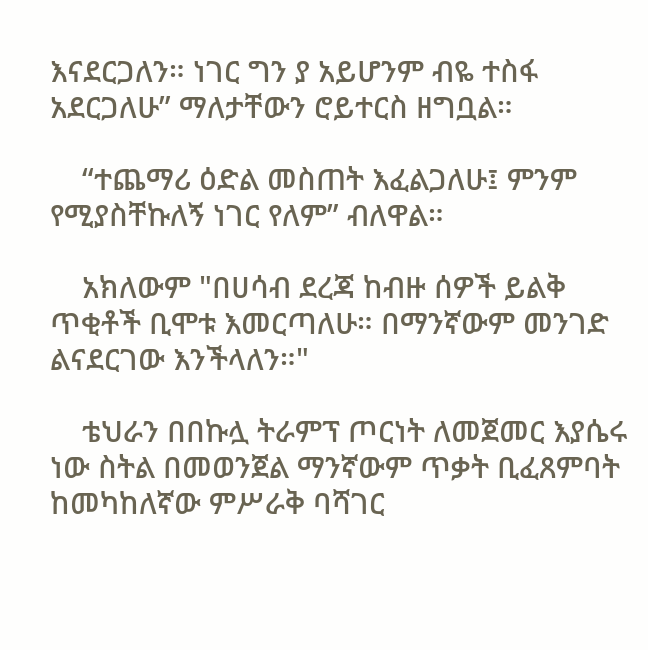እናደርጋለን። ነገር ግን ያ አይሆንም ብዬ ተስፋ አደርጋለሁ” ማለታቸውን ሮይተርስ ዘግቧል።

    “ተጨማሪ ዕድል መስጠት እፈልጋለሁ፤ ምንም የሚያስቸኩለኝ ነገር የለም” ብለዋል።

    አክለውም "በሀሳብ ደረጃ ከብዙ ሰዎች ይልቅ ጥቂቶች ቢሞቱ እመርጣለሁ። በማንኛውም መንገድ ልናደርገው እንችላለን።"

    ቴህራን በበኩሏ ትራምፕ ጦርነት ለመጀመር እያሴሩ ነው ስትል በመወንጀል ማንኛውም ጥቃት ቢፈጸምባት ከመካከለኛው ምሥራቅ ባሻገር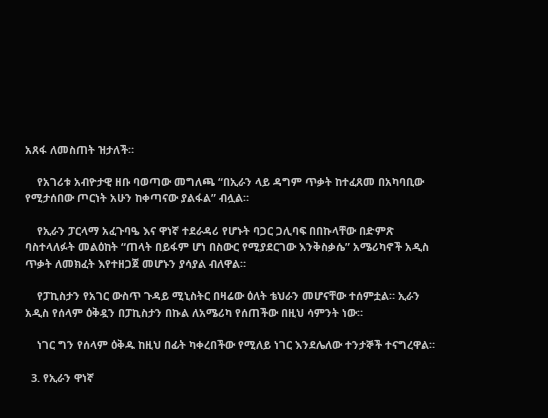አጸፋ ለመስጠት ዝታለች።

    የአገሪቱ አብዮታዊ ዘቡ ባወጣው መግለጫ “በኢራን ላይ ዳግም ጥቃት ከተፈጸመ በአካባቢው የሚታሰበው ጦርነት አሁን ከቀጣናው ያልፋል” ብሏል።

    የኢራን ፓርላማ አፈጉባዔ እና ዋነኛ ተደራዳሪ የሆኑት ባጋር ጋሊባፍ በበኩላቸው በድምጽ ባስተላለፉት መልዕከት “ጠላት በይፋም ሆነ በስውር የሚያደርገው እንቅስቃሴ” አሜሪካኖች አዲስ ጥቃት ለመክፈት እየተዘጋጀ መሆኑን ያሳያል ብለዋል።

    የፓኪስታን የአገር ውስጥ ጉዳይ ሚኒስትር በዛሬው ዕለት ቴህራን መሆናቸው ተሰምቷል። ኢራን አዲስ የሰላም ዕቅዷን በፓኪስታን በኩል ለአሜሪካ የሰጠችው በዚህ ሳምንት ነው።

    ነገር ግን የሰላም ዕቅዱ ከዚህ በፊት ካቀረበችው የሚለይ ነገር እንደሌለው ተንታኞች ተናግረዋል።

  3. የኢራን ዋነኛ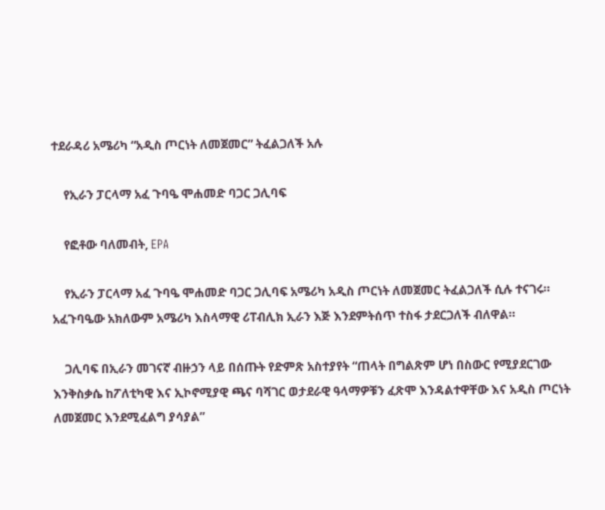ተደራዳሪ አሜሪካ “አዲስ ጦርነት ለመጀመር” ትፈልጋለች አሉ

    የኢራን ፓርላማ አፈ ጉባዔ ሞሐመድ ባጋር ጋሊባፍ

    የፎቶው ባለመብት, EPA

    የኢራን ፓርላማ አፈ ጉባዔ ሞሐመድ ባጋር ጋሊባፍ አሜሪካ አዲስ ጦርነት ለመጀመር ትፈልጋለች ሲሉ ተናገሩ። አፈጉባዔው አክለውም አሜሪካ እስላማዊ ሪፐብሊክ ኢራን እጅ እንደምትሰጥ ተስፋ ታደርጋለች ብለዋል።

    ጋሊባፍ በኢራን መገናኛ ብዙኃን ላይ በሰጡት የድምጽ አስተያየት “ጠላት በግልጽም ሆነ በስውር የሚያደርገው እንቅስቃሴ ከፖለቲካዊ እና ኢኮኖሚያዊ ጫና ባሻገር ወታደራዊ ዓላማዎቹን ፈጽሞ እንዳልተዋቸው እና አዲስ ጦርነት ለመጀመር እንደሚፈልግ ያሳያል”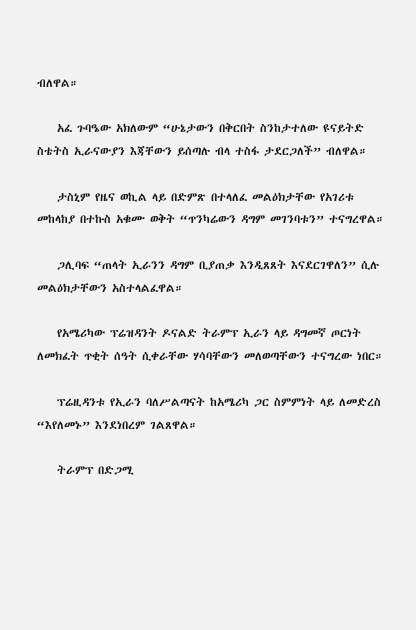ብለዋል።

    አፈ ጉባዔው አክለውም “ሁኔታውን በቅርበት ስንከታተለው ዩናይትድ ስቴትስ ኢራናውያን እጃቸውን ይሰጣሉ ብላ ተስፋ ታደርጋለች” ብለዋል።

    ታስኒም የዜና ወኪል ላይ በድምጽ በተላለፈ መልዕክታቸው የአገሪቱ መከላከያ በተኩስ አቁሙ ወቅት “ጥንካሬውን ዳግም መገንባቱን” ተናግረዋል።

    ጋሊባፍ “ጠላት ኢራንን ዳግም ቢያጠቃ እንዲጸጸት እናደርገዋለን” ሲሉ መልዕክታቸውን አስተላልፈዋል።

    የአሜሪካው ፕሬዝዳንት ዶናልድ ትራምፕ ኢራን ላይ ዳግመኛ ጦርነት ለመክፈት ጥቂት ሰዓት ሲቀራቸው ሃሳባቸውን መለወጣቸውን ተናግረው ነበር።

    ፕሬዚዳንቱ የኢራን ባለሥልጣናት ከአሜሪካ ጋር ስምምነት ላይ ለመድረስ “እየለመኑ” እንደነበረም ገልጸዋል።

    ትራምፕ በድጋሚ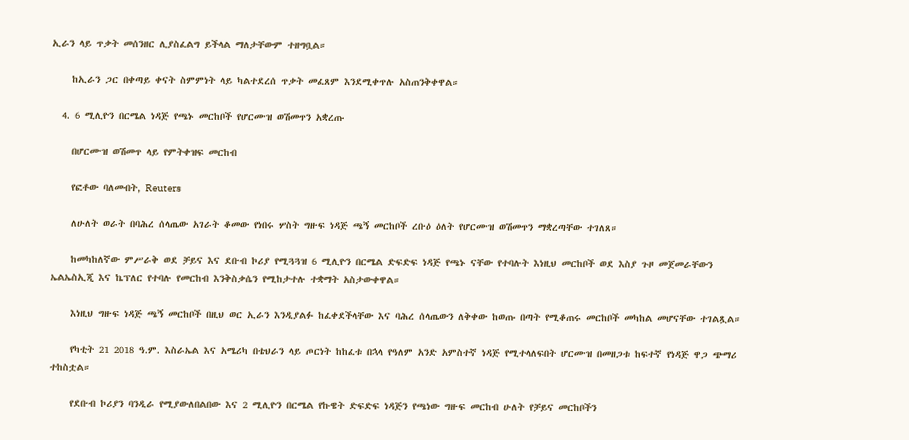ኢራን ላይ ጥቃት መሰንዘር ሊያስፈልግ ይችላል ማለታቸውም ተዘግቧል።

    ከኢራን ጋር በቀጣይ ቀናት ስምምነት ላይ ካልተደረሰ ጥቃት መፈጸም እንደሚቀጥሉ አስጠንቅቀዋል።

  4. 6 ሚሊዮን በርሜል ነዳጅ የጫኑ መርከቦች የሆርሙዝ ወሽመጥን አቋረጡ

    በሆርሙዝ ወሽመጥ ላይ የምትቀዝፍ መርከብ

    የፎቶው ባለመብት, Reuters

    ለሁለት ወራት በባሕረ ሰላጤው አገራት ቆመው የነበሩ ሦስት ግዙፍ ነዳጅ ጫኝ መርከቦች ረቡዕ ዕለት የሆርሙዝ ወሽመጥን ማቋረጣቸው ተገለጸ።

    ከመካከለኛው ምሥራቅ ወደ ቻይና እና ደቡብ ኮሪያ የሚጓጓዝ 6 ሚሊዮን በርሜል ድፍድፍ ነዳጅ የጫኑ ናቸው የተባሉት እነዚህ መርከቦች ወደ እስያ ጉዞ መጀመራቸውን ኤልኤስኢጂ እና ኬፕለር የተባሉ የመርከብ እንቅስቃሴን የሚከታተሉ ተቋማት አስታውቀዋል።

    እነዚህ ግዙፍ ነዳጅ ጫኝ መርከቦች በዚህ ወር ኢራን እንዲያልፉ ከፈቀደችላቸው እና ባሕረ ሰላጤውን ለቅቀው ከወጡ በጣት የሚቆጠሩ መርከቦች መካከል መሆናቸው ተገልጿል።

    የካቲት 21 2018 ዓ.ም. እስራኤል እና አሜሪካ በቴህራን ላይ ጦርነት ከከፈቱ በኋላ የዓለም አንድ አምስተኛ ነዳጅ የሚተላለፍበት ሆርሙዝ በመዘጋቱ ከፍተኛ የነዳጅ ዋጋ ጭማሪ ተከስቷል።

    የደቡብ ኮሪያን ባንዲራ የሚያውለበልበው እና 2 ሚሊዮን በርሜል የኩዌት ድፍድፍ ነዳጅን የጫነው ግዙፍ መርከብ ሁለት የቻይና መርከቦችን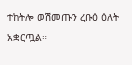ተከትሎ ወሽመጡን ረቡዕ ዕለት አቋርጧል።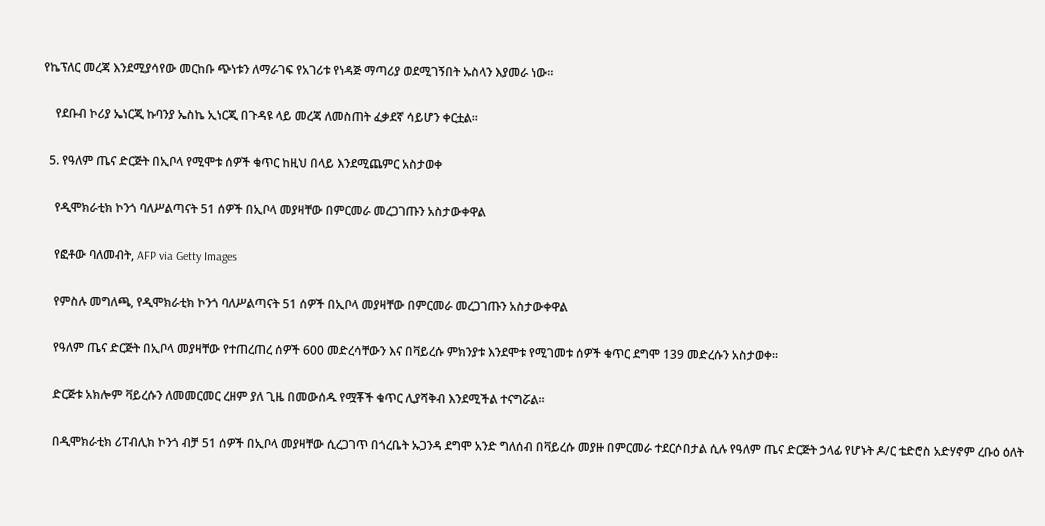የኬፕለር መረጃ እንደሚያሳየው መርከቡ ጭነቱን ለማራገፍ የአገሪቱ የነዳጅ ማጣሪያ ወደሚገኝበት ኡስላን እያመራ ነው።

    የደቡብ ኮሪያ ኤነርጂ ኩባንያ ኤስኬ ኢነርጂ በጉዳዩ ላይ መረጃ ለመስጠት ፈቃደኛ ሳይሆን ቀርቷል።

  5. የዓለም ጤና ድርጅት በኢቦላ የሚሞቱ ሰዎች ቁጥር ከዚህ በላይ እንደሚጨምር አስታወቀ

    የዲሞክራቲክ ኮንጎ ባለሥልጣናት 51 ሰዎች በኢቦላ መያዛቸው በምርመራ መረጋገጡን አስታውቀዋል

    የፎቶው ባለመብት, AFP via Getty Images

    የምስሉ መግለጫ, የዲሞክራቲክ ኮንጎ ባለሥልጣናት 51 ሰዎች በኢቦላ መያዛቸው በምርመራ መረጋገጡን አስታውቀዋል

    የዓለም ጤና ድርጅት በኢቦላ መያዛቸው የተጠረጠረ ሰዎች 600 መድረሳቸውን እና በቫይረሱ ምክንያቱ እንደሞቱ የሚገመቱ ሰዎች ቁጥር ደግሞ 139 መድረሱን አስታወቀ።

    ድርጅቱ አክሎም ቫይረሱን ለመመርመር ረዘም ያለ ጊዜ በመውሰዱ የሟቾች ቁጥር ሊያሻቅብ እንደሚችል ተናግሯል።

    በዲሞክራቲክ ሪፐብሊክ ኮንጎ ብቻ 51 ሰዎች በኢቦላ መያዛቸው ሲረጋገጥ በጎረቤት ኡጋንዳ ደግሞ አንድ ግለሰብ በቫይረሱ መያዙ በምርመራ ተደርሶበታል ሲሉ የዓለም ጤና ድርጅት ኃላፊ የሆኑት ዶ/ር ቴድሮስ አድሃኖም ረቡዕ ዕለት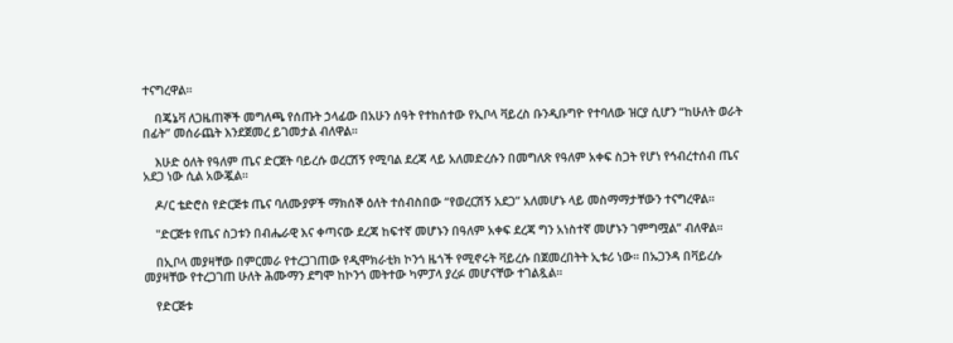ተናግረዋል።

    በጄኔቫ ለጋዜጠኞች መግለጫ የሰጡት ኃላፊው በአሁን ሰዓት የተከሰተው የኢቦላ ቫይረስ ቡንዲቡግዮ የተባለው ዝርያ ሲሆን “ከሁለት ወራት በፊት” መሰራጨት እንደጀመረ ይገመታል ብለዋል።

    እሁድ ዕለት የዓለም ጤና ድርጀት ባይረሱ ወረርሽኝ የሚባል ደረጃ ላይ አለመድረሱን በመግለጽ የዓለም አቀፍ ስጋት የሆነ የኅብረተሰብ ጤና አደጋ ነው ሲል አውጇል።

    ዶ/ር ቴድሮስ የድርጅቱ ጤና ባለሙያዎች ማክሰኞ ዕለት ተሰብስበው “የወረርሽኝ አደጋ” አለመሆኑ ላይ መስማማታቸውን ተናግረዋል።

    "ድርጅቱ የጤና ስጋቱን በብሔራዊ እና ቀጣናው ደረጃ ከፍተኛ መሆኑን በዓለም አቀፍ ደረጃ ግን አነስተኛ መሆኑን ገምግሟል” ብለዋል።

    በኢቦላ መያዛቸው በምርመራ የተረጋገጠው የዲሞክራቲክ ኮንጎ ዜጎች የሚኖሩት ቫይረሱ በጀመረበትት ኢቱሪ ነው። በኡጋንዳ በቫይረሱ መያዛቸው የተረጋገጠ ሁለት ሕሙማን ደግሞ ከኮንጎ መትተው ካምፓላ ያረፉ መሆናቸው ተገልጿል።

    የድርጅቱ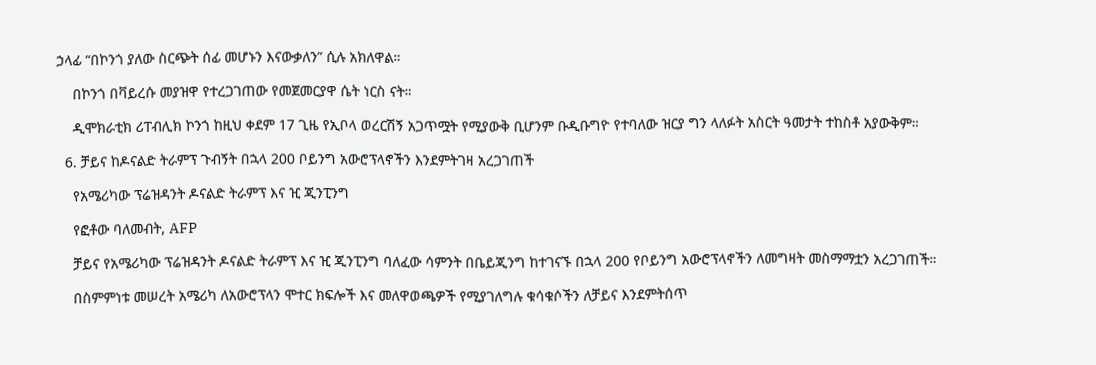ኃላፊ “በኮንጎ ያለው ስርጭት ሰፊ መሆኑን እናውቃለን” ሲሉ አክለዋል።

    በኮንጎ በቫይረሱ መያዝዋ የተረጋገጠው የመጀመርያዋ ሴት ነርስ ናት።

    ዲሞክራቲክ ሪፐብሊክ ኮንጎ ከዚህ ቀደም 17 ጊዜ የኢቦላ ወረርሽኝ አጋጥሟት የሚያውቅ ቢሆንም ቡዲቡግዮ የተባለው ዝርያ ግን ላለፉት አስርት ዓመታት ተከስቶ አያውቅም።

  6. ቻይና ከዶናልድ ትራምፕ ጉብኝት በኋላ 200 ቦይንግ አውሮፕላኖችን እንደምትገዛ አረጋገጠች

    የአሜሪካው ፕሬዝዳንት ዶናልድ ትራምፕ እና ዢ ጂንፒንግ

    የፎቶው ባለመብት, AFP

    ቻይና የአሜሪካው ፕሬዝዳንት ዶናልድ ትራምፕ እና ዢ ጂንፒንግ ባለፈው ሳምንት በቤይጂንግ ከተገናኙ በኋላ 200 የቦይንግ አውሮፕላኖችን ለመግዛት መስማማቷን አረጋገጠች።

    በስምምነቱ መሠረት አሜሪካ ለአውሮፕላን ሞተር ክፍሎች እና መለዋወጫዎች የሚያገለግሉ ቁሳቁሶችን ለቻይና እንደምትሰጥ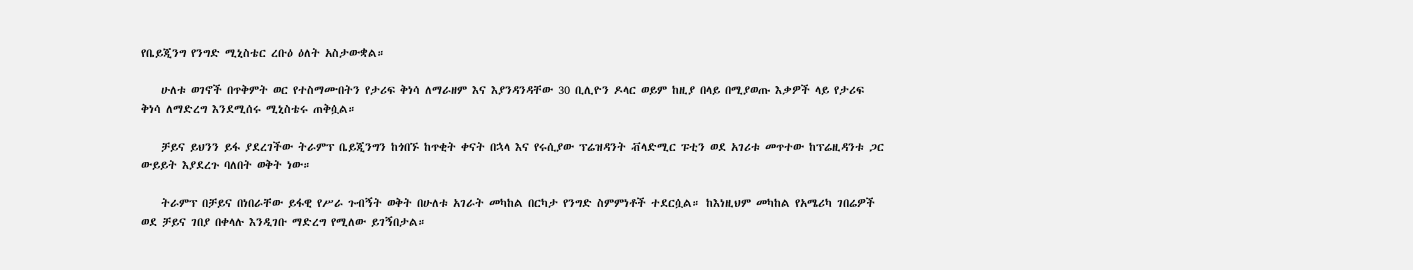የቤይጂንግ የንግድ ሚኒስቴር ረቡዕ ዕለት አስታውቋል።

    ሁለቱ ወገኖች በጥቅምት ወር የተስማሙበትን የታሪፍ ቅነሳ ለማራዘም እና እያንዳንዳቸው 30 ቢሊዮን ዶላር ወይም ከዚያ በላይ በሚያወጡ እቃዎች ላይ የታሪፍ ቅነሳ ለማድረግ እንደሚሰሩ ሚኒስቴሩ ጠቅሷል።

    ቻይና ይህንን ይፋ ያደረገችው ትራምፕ ቤይጂንግን ከጎበኙ ከጥቂት ቀናት በኋላ እና የሩሲያው ፕሬዝዳንት ቭላድሚር ፑቲን ወደ አገሪቱ መጥተው ከፕሬዚዳንቱ ጋር ውይይት እያደረጉ ባለበት ወቅት ነው።

    ትራምፕ በቻይና በነበራቸው ይፋዊ የሥራ ጉብኝት ወቅት በሁለቱ አገራት መካከል በርካታ የንግድ ስምምነቶች ተደርሷል። ከእነዚህም መካከል የአሜሪካ ገበሬዎች ወደ ቻይና ገበያ በቀላሉ እንዲገቡ ማድረግ የሚለው ይገኝበታል።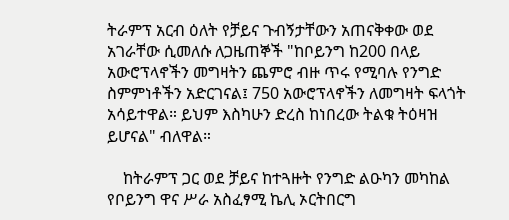ትራምፕ አርብ ዕለት የቻይና ጉብኝታቸውን አጠናቅቀው ወደ አገራቸው ሲመለሱ ለጋዜጠኞች "ከቦይንግ ከ200 በላይ አውሮፕላኖችን መግዛትን ጨምሮ ብዙ ጥሩ የሚባሉ የንግድ ስምምነቶችን አድርገናል፤ 750 አውሮፕላኖችን ለመግዛት ፍላጎት አሳይተዋል። ይህም እስካሁን ድረስ ከነበረው ትልቁ ትዕዛዝ ይሆናል" ብለዋል።

    ከትራምፕ ጋር ወደ ቻይና ከተጓዙት የንግድ ልዑካን መካከል የቦይንግ ዋና ሥራ አስፈፃሚ ኬሊ ኦርትበርግ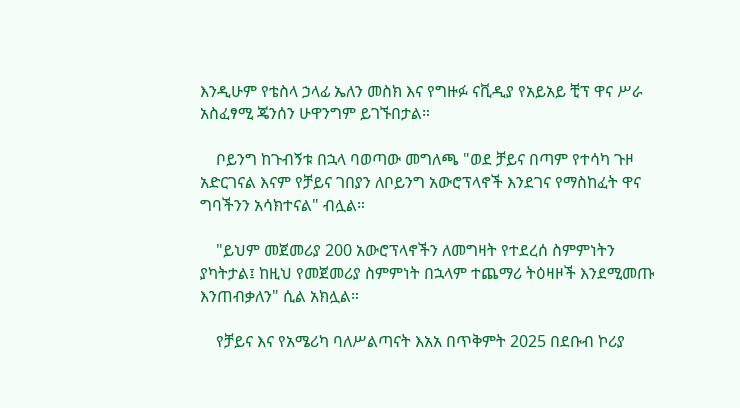እንዲሁም የቴስላ ኃላፊ ኤለን መስክ እና የግዙፉ ናቪዲያ የአይአይ ቺፕ ዋና ሥራ አስፈፃሚ ጄንሰን ሁዋንግም ይገኙበታል።

    ቦይንግ ከጉብኝቱ በኋላ ባወጣው መግለጫ "ወደ ቻይና በጣም የተሳካ ጉዞ አድርገናል እናም የቻይና ገበያን ለቦይንግ አውሮፕላኖች እንደገና የማስከፈት ዋና ግባችንን አሳክተናል" ብሏል።

    "ይህም መጀመሪያ 200 አውሮፕላኖችን ለመግዛት የተደረሰ ስምምነትን ያካትታል፤ ከዚህ የመጀመሪያ ስምምነት በኋላም ተጨማሪ ትዕዛዞች እንደሚመጡ እንጠብቃለን" ሲል አክሏል።

    የቻይና እና የአሜሪካ ባለሥልጣናት እአአ በጥቅምት 2025 በደቡብ ኮሪያ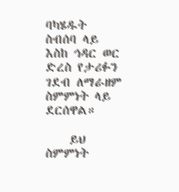ባካሄዱት ስብሰባ ላይ እስከ ኅዳር ወር ድረስ የታሪፉን ገደብ ለማራዘም ስምምነት ላይ ደርሰዋል።

    ይህ ስምምነት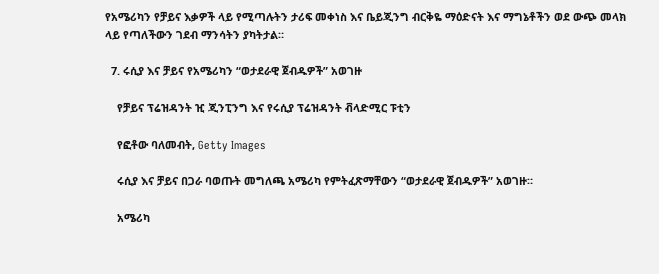የአሜሪካን የቻይና እቃዎች ላይ የሚጣሉትን ታሪፍ መቀነስ እና ቤይጂንግ ብርቅዬ ማዕድናት እና ማግኔቶችን ወደ ውጭ መላክ ላይ የጣለችውን ገደብ ማንሳትን ያካትታል።

  7. ሩሲያ እና ቻይና የአሜሪካን “ወታደራዊ ጀብዱዎች” አወገዙ

    የቻይና ፕሬዝዳንት ዢ ጂንፒንግ እና የሩሲያ ፕሬዝዳንት ቭላድሚር ፑቲን

    የፎቶው ባለመብት, Getty Images

    ሩሲያ እና ቻይና በጋራ ባወጡት መግለጫ አሜሪካ የምትፈጽማቸውን “ወታደራዊ ጀብዱዎች” አወገዙ።

    አሜሪካ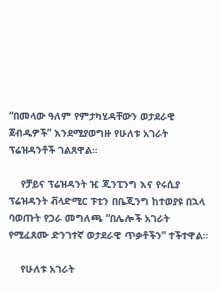“በመላው ዓለም የምታካሂዳቸውን ወታደራዊ ጀብዱዎች” እንደሚያወግዙ የሁለቱ አገራት ፕሬዝዳንቶች ገልጸዋል።

    የቻይና ፕሬዝዳንት ዢ ጂንፒንግ እና የሩሲያ ፕሬዝዳንት ቭላድሚር ፑቲን በቤጂንግ ከተወያዩ በኋላ ባወጡት የጋራ መግለጫ “በሌሎች አገራት የሚፈጸሙ ድንገተኛ ወታደራዊ ጥቃቶችን” ተችተዋል።

    የሁለቱ አገራት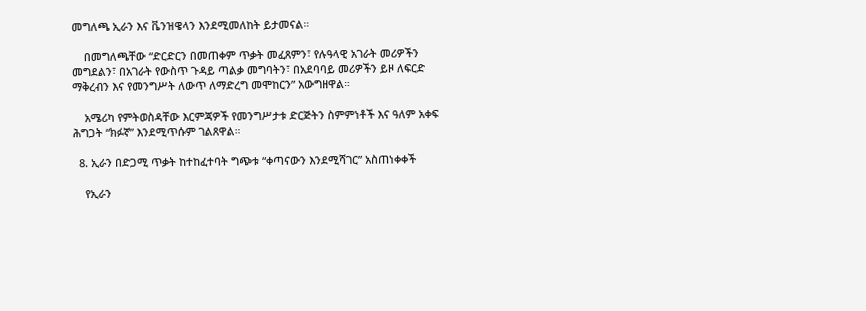መግለጫ ኢራን እና ቬንዝዌላን እንደሚመለከት ይታመናል።

    በመግለጫቸው “ድርድርን በመጠቀም ጥቃት መፈጸምን፣ የሉዓላዊ አገራት መሪዎችን መግደልን፣ በአገራት የውስጥ ጉዳይ ጣልቃ መግባትን፣ በአደባባይ መሪዎችን ይዞ ለፍርድ ማቅረብን እና የመንግሥት ለውጥ ለማድረግ መሞከርን” አውግዘዋል።

    አሜሪካ የምትወስዳቸው እርምጃዎች የመንግሥታቱ ድርጅትን ስምምነቶች እና ዓለም አቀፍ ሕግጋት “ክፉኛ” እንደሚጥሱም ገልጸዋል።

  8. ኢራን በድጋሚ ጥቃት ከተከፈተባት ግጭቱ “ቀጣናውን እንደሚሻገር” አስጠነቀቀች

    የኢራን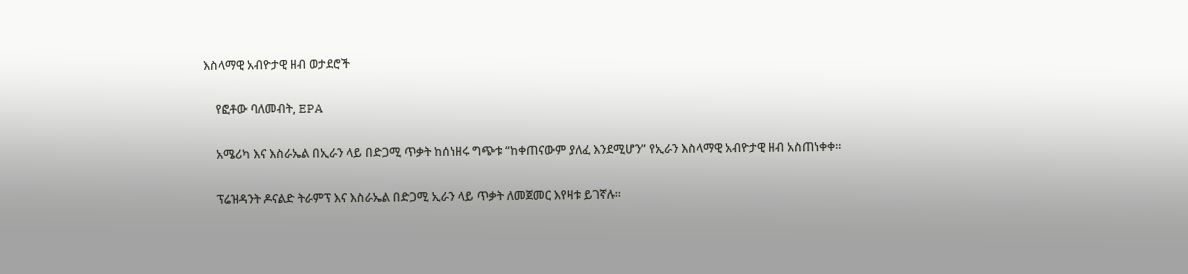እስላማዊ አብዮታዊ ዘብ ወታደሮች

    የፎቶው ባለመብት, EPA

    አሜሪካ እና እስራኤል በኢራን ላይ በድጋሚ ጥቃት ከሰነዘሩ ግጭቱ “ከቀጠናውም ያለፈ እንደሚሆን” የኢራን እስላማዊ አብዮታዊ ዘብ አስጠነቀቀ።

    ፕሬዝዳንት ዶናልድ ትራምፕ እና እስራኤል በድጋሚ ኢራን ላይ ጥቃት ለመጀመር እየዛቱ ይገኛሉ።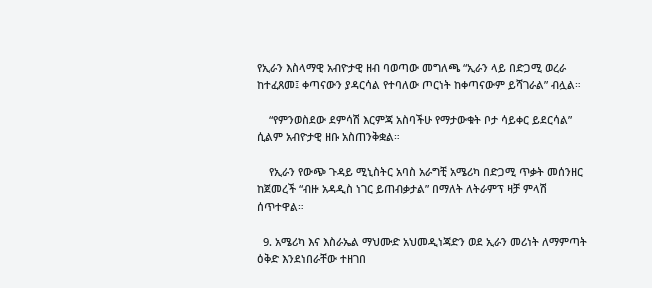የኢራን እስላማዊ አብዮታዊ ዘብ ባወጣው መግለጫ “ኢራን ላይ በድጋሚ ወረራ ከተፈጸመ፤ ቀጣናውን ያዳርሳል የተባለው ጦርነት ከቀጣናውም ይሻገራል” ብሏል።

    “የምንወስደው ደምሳሽ እርምጃ አስባችሁ የማታውቁት ቦታ ሳይቀር ይደርሳል” ሲልም አብዮታዊ ዘቡ አስጠንቅቋል።

    የኢራን የውጭ ጉዳይ ሚኒስትር አባስ አራግቺ አሜሪካ በድጋሚ ጥቃት መሰንዘር ከጀመረች “ብዙ አዳዲስ ነገር ይጠብቃታል” በማለት ለትራምፕ ዛቻ ምላሽ ሰጥተዋል።

  9. አሜሪካ እና እስራኤል ማህሙድ አህመዲነጃድን ወደ ኢራን መሪነት ለማምጣት ዕቅድ እንደነበራቸው ተዘገበ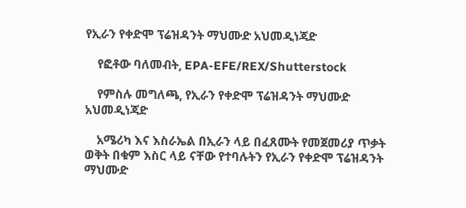የኢራን የቀድሞ ፕሬዝዳንት ማህሙድ አህመዲነጃድ

    የፎቶው ባለመብት, EPA-EFE/REX/Shutterstock

    የምስሉ መግለጫ, የኢራን የቀድሞ ፕሬዝዳንት ማህሙድ አህመዲነጃድ

    አሜሪካ እና እስራኤል በኢራን ላይ በፈጸሙት የመጀመሪያ ጥቃት ወቅት በቁም እስር ላይ ናቸው የተባሉትን የኢራን የቀድሞ ፕሬዝዳንት ማህሙድ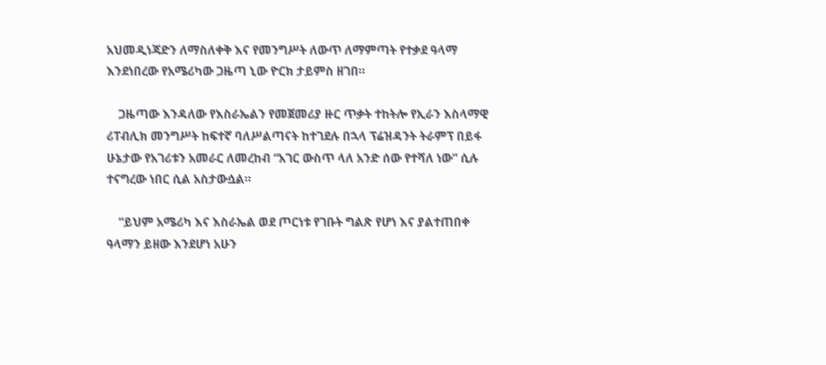አህመዲነጃድን ለማስለቀቅ እና የመንግሥት ለውጥ ለማምጣት የተቃደ ዓላማ እንደነበረው የአሜሪካው ጋዜጣ ኒው ዮርክ ታይምስ ዘገበ።

    ጋዜጣው እንዳለው የእስራኤልን የመጀመሪያ ዙር ጥቃት ተከትሎ የኢራን እስላማዊ ሪፐብሊክ መንግሥት ከፍተኛ ባለሥልጣናት ከተገደሉ በኋላ ፕሬዝዳንት ትራምፕ በይፋ ሁኔታው የአገሪቱን አመራር ለመረከብ “አገር ውስጥ ላለ አንድ ሰው የተሻለ ነው” ሲሉ ተናግረው ነበር ሲል አስታውሷል።

    “ይህም አሜሪካ እና እስራኤል ወደ ጦርነቱ የገቡት ግልጽ የሆነ እና ያልተጠበቀ ዓላማን ይዘው እንደሆነ አሁን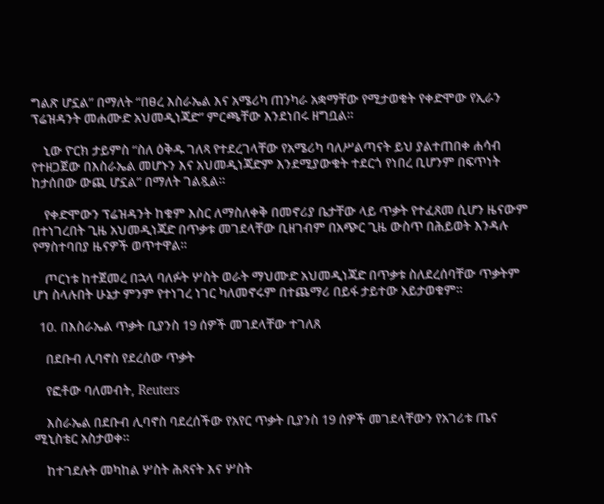ግልጽ ሆኗል” በማለት “በፀረ እስራኤል እና አሜሪካ ጠንካራ አቋማቸው የሚታወቁት የቀድሞው የኢራን ፕሬዝዳንት መሐሙድ አህመዲነጃድ” ምርጫቸው እንደነበሩ ዘግቧል።

    ኒው ዮርክ ታይምስ “ስለ ዕቅዱ ገለጻ የተደረገላቸው የአሜሪካ ባለሥልጣናት ይህ ያልተጠበቀ ሐሳብ የተዘጋጀው በእስራኤል መሆኑን እና አህመዲነጃድም እንደሚያውቁት ተደርጎ የነበረ ቢሆንም በፍጥነት ከታሰበው ውጪ ሆኗል” በማለት ገልጿል።

    የቀድሞውን ፕሬዝዳንት ከቁም እስር ለማስለቀቅ በመኖሪያ ቤታቸው ላይ ጥቃት የተፈጸመ ሲሆን ዜናውም በተነገረበት ጊዜ አህመዲነጃድ በጥቃቱ መገደላቸው ቢዘገብም በአጭር ጊዜ ውስጥ በሕይወት እንዳሉ የማስተባበያ ዜናዎች ወጥተዋል።

    ጦርነቱ ከተጀመረ በኋላ ባለፉት ሦስት ወራት ማህሙድ አህመዲነጃድ በጥቃቱ ስለደረሰባቸው ጥቃትም ሆነ ስላሉበት ሁኔታ ምንም የተነገረ ነገር ካለመኖሩም በተጨማሪ በይፋ ታይተው አይታወቁም።

  10. በእስራኤል ጥቃት ቢያንስ 19 ሰዎች መገደላቸው ተገለጸ

    በደቡብ ሊባኖስ የደረሰው ጥቃት

    የፎቶው ባለመብት, Reuters

    እስራኤል በደቡብ ሊባኖስ ባደረሰችው የአየር ጥቃት ቢያንስ 19 ሰዎች መገደላቸውን የአገሪቱ ጤና ሚኒስቴር አስታወቀ።

    ከተገደሉት መካከል ሦስት ሕጻናት እና ሦስት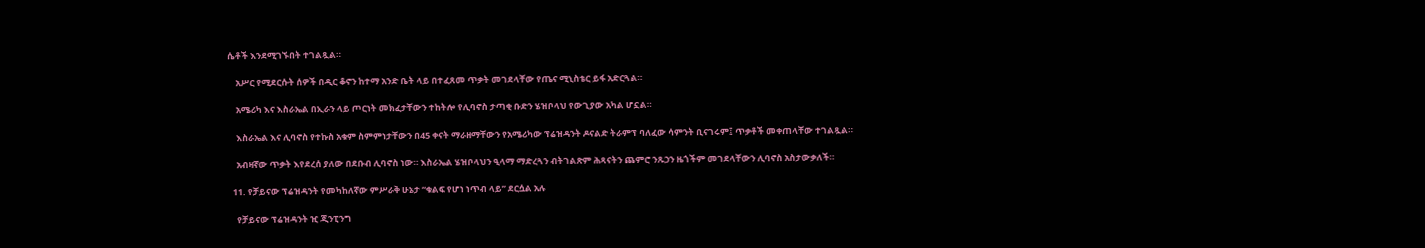ሴቶች እንደሚገኙበት ተገልጿል።

    አሥር የሚደርሱት ሰዎች በዲር ቆኖን ከተማ አንድ ቤት ላይ በተፈጸመ ጥቃት መገደላቸው የጤና ሚኒስቴር ይፋ አድርጓል።

    አሜሪካ እና እስራኤል በኢራን ላይ ጦርነት መክፈታቸውን ተከትሎ የሊባኖስ ታጣቂ ቡድን ሄዝቦላህ የውጊያው አካል ሆኗል።

    እስራኤል እና ሊባኖስ የተኩስ አቁም ስምምነታቸውን በ45 ቀናት ማራዘማቸውን የአሜሪካው ፕሬዝዳንት ዶናልድ ትራምፕ ባለፈው ሳምንት ቢናገሩም፤ ጥቃቶች መቀጠላቸው ተገልጿል።

    አብዛኛው ጥቃት እየደረሰ ያለው በደቡብ ሊባኖስ ነው። እስራኤል ሄዝቦላህን ዒላማ ማድረጓን ብትገልጽም ሕጻናትን ጨምሮ ንጹኃን ዜጎችም መገደላቸውን ሊባኖስ አስታውቃለች።

  11. የቻይናው ፕሬዝዳንት የመካከለኛው ምሥራቅ ሁኔታ “ቁልፍ የሆነ ነጥብ ላይ” ደርሷል አሉ

    የቻይናው ፕሬዝዳንት ዢ ጂንፒንግ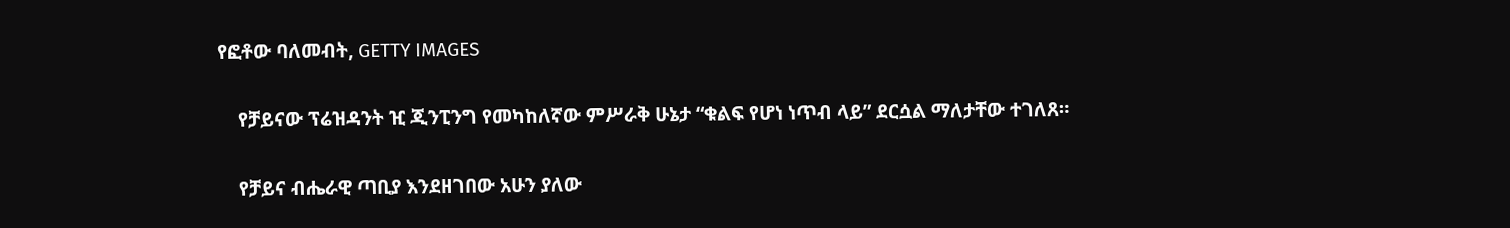የፎቶው ባለመብት, GETTY IMAGES

    የቻይናው ፕሬዝዳንት ዢ ጂንፒንግ የመካከለኛው ምሥራቅ ሁኔታ “ቁልፍ የሆነ ነጥብ ላይ” ደርሷል ማለታቸው ተገለጸ።

    የቻይና ብሔራዊ ጣቢያ እንደዘገበው አሁን ያለው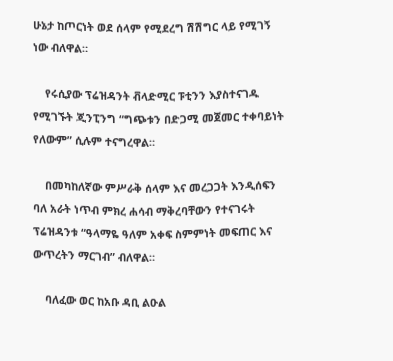ሁኔታ ከጦርነት ወደ ሰላም የሚደረግ ሽሽግር ላይ የሚገኝ ነው ብለዋል።

    የሩሲያው ፕሬዝዳንት ቭላድሚር ፑቲንን እያስተናገዱ የሚገኙት ጂንፒንግ “ግጭቱን በድጋሚ መጀመር ተቀባይነት የለውም” ሲሉም ተናግረዋል።

    በመካከለኛው ምሥራቅ ሰላም እና መረጋጋት እንዲሰፍን ባለ አራት ነጥብ ምክረ ሐሳብ ማቅረባቸውን የተናገሩት ፕሬዝዳንቱ “ዓላማዬ ዓለም አቀፍ ስምምነት መፍጠር እና ውጥረትን ማርገብ” ብለዋል።

    ባለፈው ወር ከአቡ ዳቢ ልዑል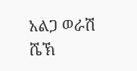አልጋ ወራሽ ሼኽ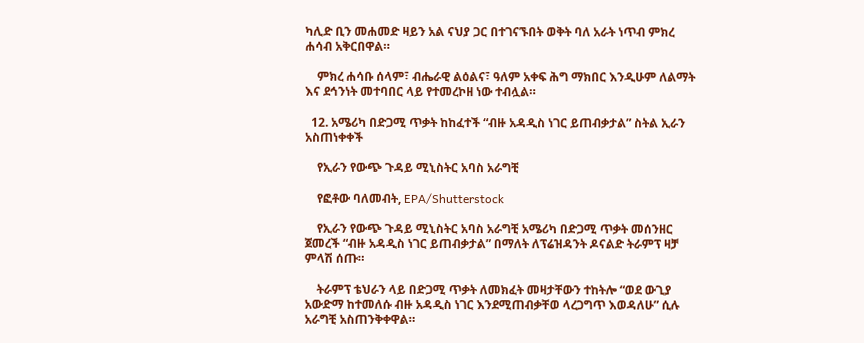ካሊድ ቢን መሐመድ ዛይን አል ናህያ ጋር በተገናኙበት ወቅት ባለ አራት ነጥብ ምክረ ሐሳብ አቅርበዋል።

    ምክረ ሐሳቡ ሰላም፣ ብሔራዊ ልዕልና፣ ዓለም አቀፍ ሕግ ማክበር እንዲሁም ለልማት እና ደኅንነት መተባበር ላይ የተመረኮዘ ነው ተብሏል።

  12. አሜሪካ በድጋሚ ጥቃት ከከፈተች “ብዙ አዳዲስ ነገር ይጠብቃታል” ስትል ኢራን አስጠነቀቀች

    የኢራን የውጭ ጉዳይ ሚኒስትር አባስ አራግቺ

    የፎቶው ባለመብት, EPA/Shutterstock

    የኢራን የውጭ ጉዳይ ሚኒስትር አባስ አራግቺ አሜሪካ በድጋሚ ጥቃት መሰንዘር ጀመረች “ብዙ አዳዲስ ነገር ይጠብቃታል” በማለት ለፕሬዝዳንት ዶናልድ ትራምፕ ዛቻ ምላሽ ሰጡ።

    ትራምፕ ቴህራን ላይ በድጋሚ ጥቃት ለመክፈት መዛታቸውን ተከትሎ “ወደ ውጊያ አውድማ ከተመለሱ ብዙ አዳዲስ ነገር እንደሚጠብቃቸወ ላረጋግጥ እወዳለሁ” ሲሉ አራግቺ አስጠንቅቀዋል።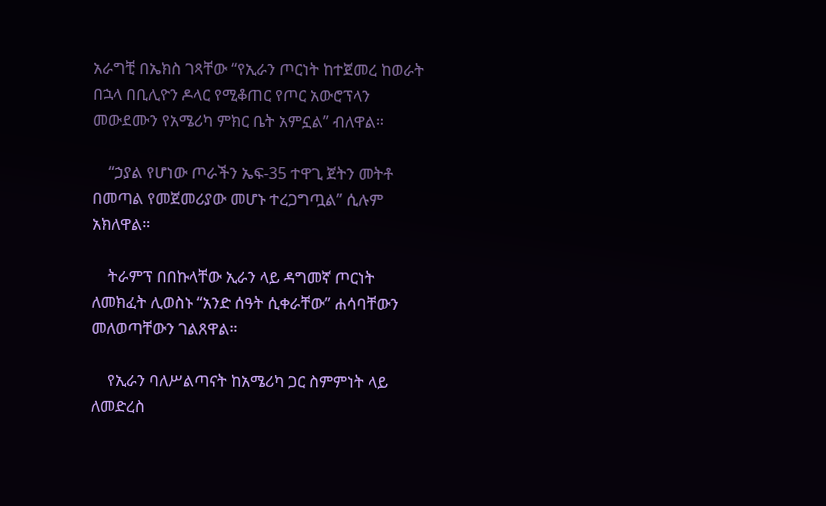አራግቺ በኤክስ ገጻቸው “የኢራን ጦርነት ከተጀመረ ከወራት በኋላ በቢሊዮን ዶላር የሚቆጠር የጦር አውሮፕላን መውደሙን የአሜሪካ ምክር ቤት አምኗል” ብለዋል።

    “ኃያል የሆነው ጦራችን ኤፍ-35 ተዋጊ ጀትን መትቶ በመጣል የመጀመሪያው መሆኑ ተረጋግጧል” ሲሉም አክለዋል።

    ትራምፕ በበኩላቸው ኢራን ላይ ዳግመኛ ጦርነት ለመክፈት ሊወስኑ “አንድ ሰዓት ሲቀራቸው” ሐሳባቸውን መለወጣቸውን ገልጸዋል።

    የኢራን ባለሥልጣናት ከአሜሪካ ጋር ስምምነት ላይ ለመድረስ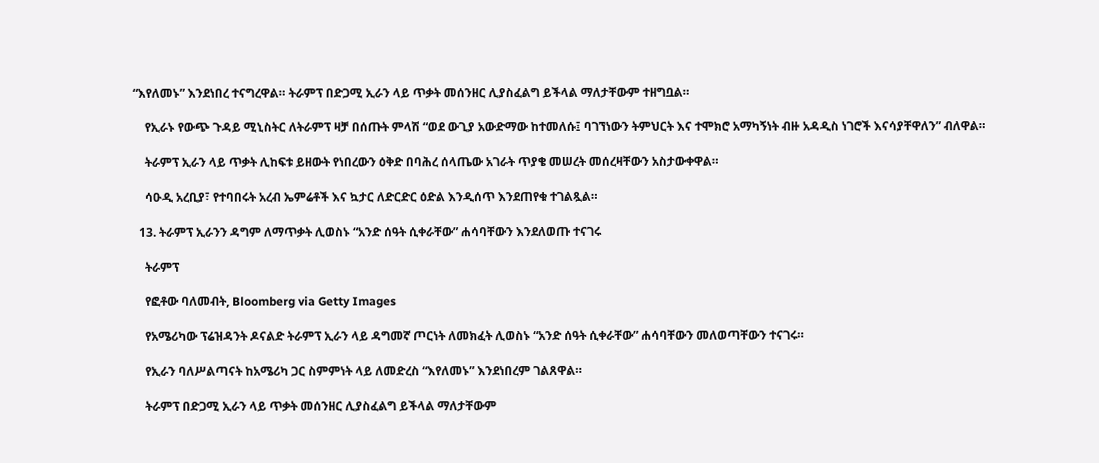“እየለመኑ” እንደነበረ ተናግረዋል። ትራምፕ በድጋሚ ኢራን ላይ ጥቃት መሰንዘር ሊያስፈልግ ይችላል ማለታቸውም ተዘግቧል።

    የኢራኑ የውጭ ጉዳይ ሚኒስትር ለትራምፕ ዛቻ በሰጡት ምላሽ “ወደ ውጊያ አውድማው ከተመለሱ፤ ባገኘነውን ትምህርት እና ተሞክሮ አማካኝነት ብዙ አዳዲስ ነገሮች እናሳያቸዋለን” ብለዋል።

    ትራምፕ ኢራን ላይ ጥቃት ሊከፍቱ ይዘውት የነበረውን ዕቅድ በባሕረ ሰላጤው አገራት ጥያቄ መሠረት መሰረዛቸውን አስታውቀዋል።

    ሳዑዲ አረቢያ፣ የተባበሩት አረብ ኤምሬቶች እና ኳታር ለድርድር ዕድል እንዲሰጥ እንደጠየቁ ተገልጿል።

  13. ትራምፕ ኢራንን ዳግም ለማጥቃት ሊወስኑ “አንድ ሰዓት ሲቀራቸው” ሐሳባቸውን እንደለወጡ ተናገሩ

    ትራምፕ

    የፎቶው ባለመብት, Bloomberg via Getty Images

    የአሜሪካው ፕሬዝዳንት ዶናልድ ትራምፕ ኢራን ላይ ዳግመኛ ጦርነት ለመክፈት ሊወስኑ “አንድ ሰዓት ሲቀራቸው” ሐሳባቸውን መለወጣቸውን ተናገሩ።

    የኢራን ባለሥልጣናት ከአሜሪካ ጋር ስምምነት ላይ ለመድረስ “እየለመኑ” እንደነበረም ገልጸዋል።

    ትራምፕ በድጋሚ ኢራን ላይ ጥቃት መሰንዘር ሊያስፈልግ ይችላል ማለታቸውም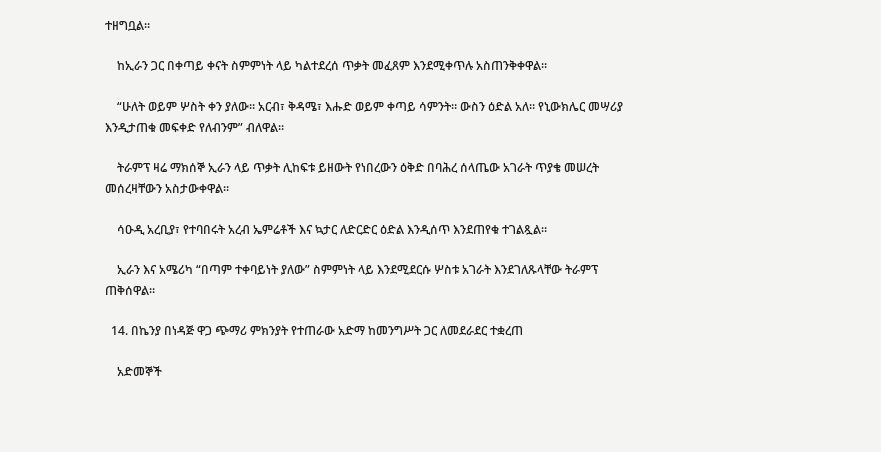ተዘግቧል።

    ከኢራን ጋር በቀጣይ ቀናት ስምምነት ላይ ካልተደረሰ ጥቃት መፈጸም እንደሚቀጥሉ አስጠንቅቀዋል።

    “ሁለት ወይም ሦስት ቀን ያለው። አርብ፣ ቅዳሜ፣ እሑድ ወይም ቀጣይ ሳምንት። ውስን ዕድል አለ። የኒውክሌር መሣሪያ እንዲታጠቁ መፍቀድ የለብንም” ብለዋል።

    ትራምፕ ዛሬ ማክሰኞ ኢራን ላይ ጥቃት ሊከፍቱ ይዘውት የነበረውን ዕቅድ በባሕረ ሰላጤው አገራት ጥያቄ መሠረት መሰረዛቸውን አስታውቀዋል።

    ሳዑዲ አረቢያ፣ የተባበሩት አረብ ኤምሬቶች እና ኳታር ለድርድር ዕድል እንዲሰጥ እንደጠየቁ ተገልጿል።

    ኢራን እና አሜሪካ “በጣም ተቀባይነት ያለው” ስምምነት ላይ እንደሚደርሱ ሦስቱ አገራት እንደገለጹላቸው ትራምፕ ጠቅሰዋል።

  14. በኬንያ በነዳጅ ዋጋ ጭማሪ ምክንያት የተጠራው አድማ ከመንግሥት ጋር ለመደራደር ተቋረጠ

    አድመኞች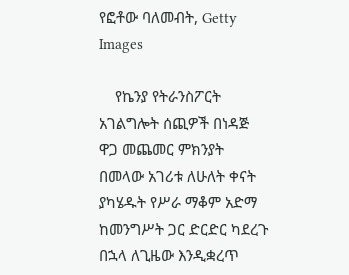የፎቶው ባለመብት, Getty Images

    የኬንያ የትራንስፖርት አገልግሎት ሰጪዎች በነዳጅ ዋጋ መጨመር ምክንያት በመላው አገሪቱ ለሁለት ቀናት ያካሄዱት የሥራ ማቆም አድማ ከመንግሥት ጋር ድርድር ካደረጉ በኋላ ለጊዜው እንዲቋረጥ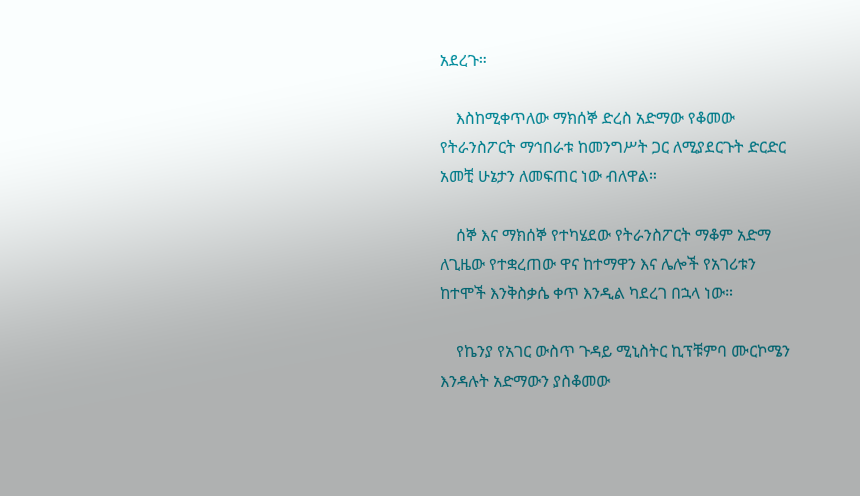አደረጉ።

    እስከሚቀጥለው ማክሰኞ ድረስ አድማው የቆመው የትራንስፖርት ማኅበራቱ ከመንግሥት ጋር ለሚያደርጉት ድርድር አመቺ ሁኔታን ለመፍጠር ነው ብለዋል።

    ሰኞ እና ማክሰኞ የተካሄደው የትራንስፖርት ማቆም አድማ ለጊዜው የተቋረጠው ዋና ከተማዋን እና ሌሎች የአገሪቱን ከተሞች እንቅስቃሴ ቀጥ እንዲል ካደረገ በኋላ ነው።

    የኬንያ የአገር ውስጥ ጉዳይ ሚኒስትር ኪፕቹምባ ሙርኮሜን እንዳሉት አድማውን ያስቆመው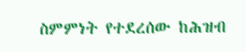ስምምነት የተደረሰው ከሕዝብ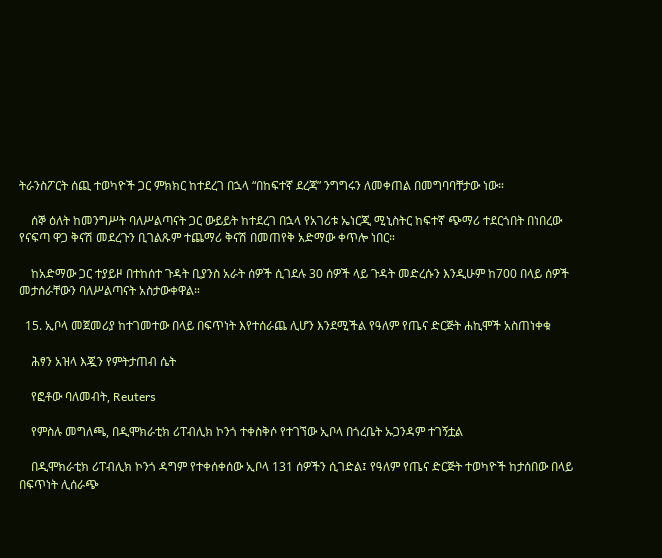ትራንስፖርት ሰጪ ተወካዮች ጋር ምክክር ከተደረገ በኋላ “በከፍተኛ ደረጃ” ንግግሩን ለመቀጠል በመግባባቸታው ነው።

    ሰኞ ዕለት ከመንግሥት ባለሥልጣናት ጋር ውይይት ከተደረገ በኋላ የአገሪቱ ኤነርጂ ሚኒስትር ከፍተኛ ጭማሪ ተደርጎበት በነበረው የናፍጣ ዋጋ ቅናሽ መደረጉን ቢገልጹም ተጨማሪ ቅናሽ በመጠየቅ አድማው ቀጥሎ ነበር።

    ከአድማው ጋር ተያይዞ በተከሰተ ጉዳት ቢያንስ አራት ሰዎች ሲገደሉ 30 ሰዎች ላይ ጉዳት መድረሱን እንዲሁም ከ700 በላይ ሰዎች መታሰራቸውን ባለሥልጣናት አስታውቀዋል።

  15. ኢቦላ መጀመሪያ ከተገመተው በላይ በፍጥነት እየተሰራጨ ሊሆን እንደሚችል የዓለም የጤና ድርጅት ሐኪሞች አስጠነቀቁ

    ሕፃን አዝላ እጇን የምትታጠብ ሴት

    የፎቶው ባለመብት, Reuters

    የምስሉ መግለጫ, በዲሞክራቲክ ሪፐብሊክ ኮንጎ ተቀስቅሶ የተገኘው ኢቦላ በጎረቤት ኡጋንዳም ተገኝቷል

    በዲሞክራቲክ ሪፐብሊክ ኮንጎ ዳግም የተቀሰቀሰው ኢቦላ 131 ሰዎችን ሲገድል፤ የዓለም የጤና ድርጅት ተወካዮች ከታሰበው በላይ በፍጥነት ሊሰራጭ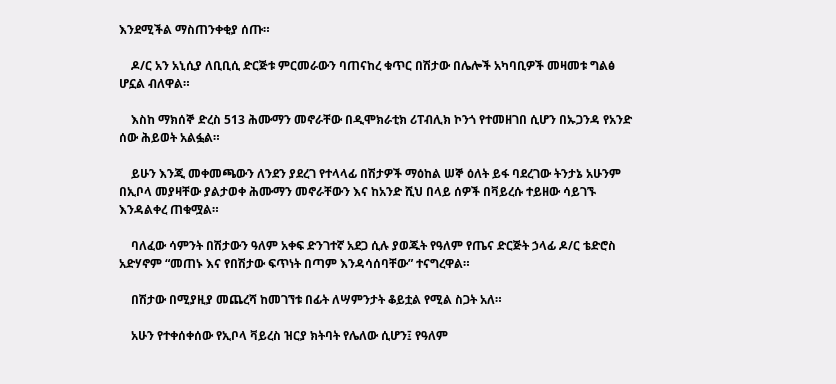እንደሚችል ማስጠንቀቂያ ሰጡ።

    ዶ/ር አን አኒሲያ ለቢቢሲ ድርጅቱ ምርመራውን ባጠናከረ ቁጥር በሽታው በሌሎች አካባቢዎች መዛመቱ ግልፅ ሆኗል ብለዋል።

    እስከ ማክሰኞ ድረስ 513 ሕሙማን መኖራቸው በዲሞክራቲክ ሪፐብሊክ ኮንጎ የተመዘገበ ሲሆን በኡጋንዳ የአንድ ሰው ሕይወት አልፏል።

    ይሁን እንጂ መቀመጫውን ለንደን ያደረገ የተላላፊ በሽታዎች ማዕከል ሠኞ ዕለት ይፋ ባደረገው ትንታኔ አሁንም በኢቦላ መያዛቸው ያልታወቀ ሕሙማን መኖራቸውን እና ከአንድ ሺህ በላይ ሰዎች በቫይረሱ ተይዘው ሳይገኙ እንዳልቀረ ጠቁሟል።

    ባለፈው ሳምንት በሽታውን ዓለም አቀፍ ድንገተኛ አደጋ ሲሉ ያወጁት የዓለም የጤና ድርጅት ኃላፊ ዶ/ር ቴድሮስ አድሃኖም “መጠኑ እና የበሽታው ፍጥነት በጣም እንዳሳሰባቸው” ተናግረዋል።

    በሽታው በሚያዚያ መጨረሻ ከመገኘቱ በፊት ለሣምንታት ቆይቷል የሚል ስጋት አለ።

    አሁን የተቀሰቀሰው የኢቦላ ቫይረስ ዝርያ ክትባት የሌለው ሲሆን፤ የዓለም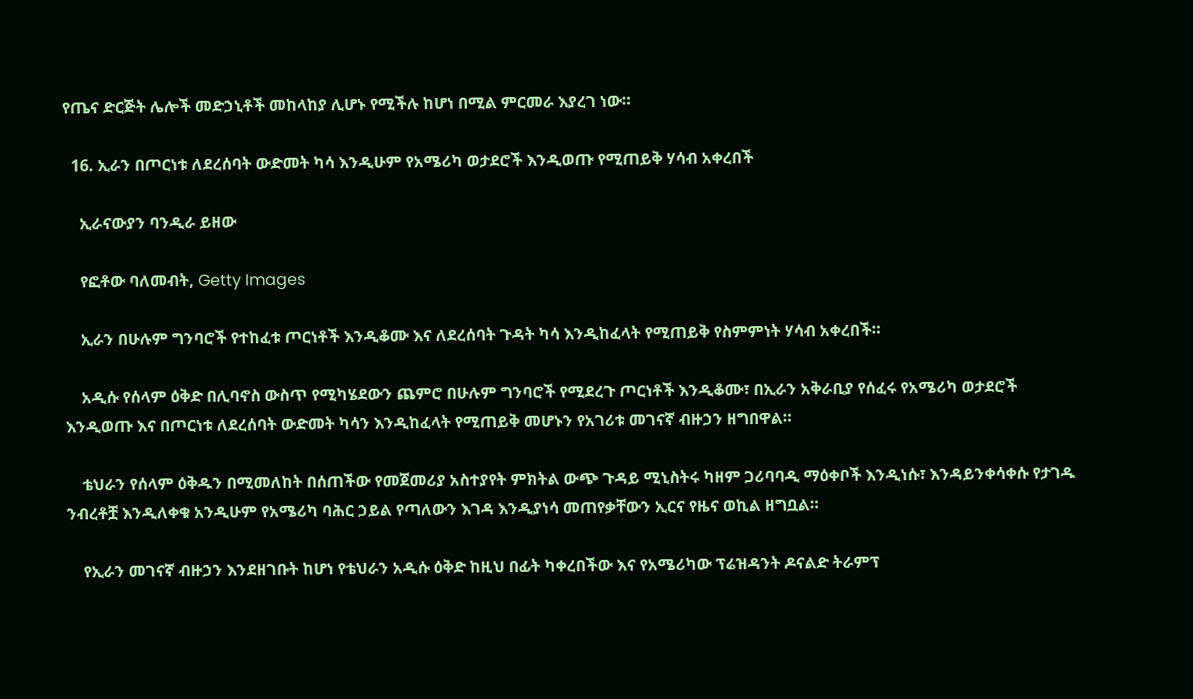የጤና ድርጅት ሌሎች መድኃኒቶች መከላከያ ሊሆኑ የሚችሉ ከሆነ በሚል ምርመራ እያረገ ነው።

  16. ኢራን በጦርነቱ ለደረሰባት ውድመት ካሳ እንዲሁም የአሜሪካ ወታደሮች እንዲወጡ የሚጠይቅ ሃሳብ አቀረበች

    ኢራናውያን ባንዲራ ይዘው

    የፎቶው ባለመብት, Getty Images

    ኢራን በሁሉም ግንባሮች የተከፈቱ ጦርነቶች እንዲቆሙ እና ለደረሰባት ጉዳት ካሳ እንዲከፈላት የሚጠይቅ የስምምነት ሃሳብ አቀረበች።

    አዲሱ የሰላም ዕቅድ በሊባኖስ ውስጥ የሚካሄደውን ጨምሮ በሁሉም ግንባሮች የሚደረጉ ጦርነቶች እንዲቆሙ፣ በኢራን አቅራቢያ የሰፈሩ የአሜሪካ ወታደሮች እንዲወጡ እና በጦርነቱ ለደረሰባት ውድመት ካሳን እንዲከፈላት የሚጠይቅ መሆኑን የአገሪቱ መገናኛ ብዙኃን ዘግበዋል።

    ቴህራን የሰላም ዕቅዱን በሚመለከት በሰጠችው የመጀመሪያ አስተያየት ምክትል ውጭ ጉዳይ ሚኒስትሩ ካዘም ጋሪባባዲ ማዕቀቦች እንዲነሱ፣ እንዳይንቀሳቀሱ የታገዱ ንብረቶቿ እንዲለቀቁ አንዲሁም የአሜሪካ ባሕር ኃይል የጣለውን እገዳ እንዲያነሳ መጠየቃቸውን ኢርና የዜና ወኪል ዘግቧል።

    የኢራን መገናኛ ብዙኃን እንደዘገቡት ከሆነ የቴህራን አዲሱ ዕቅድ ከዚህ በፊት ካቀረበችው እና የአሜሪካው ፕሬዝዳንት ዶናልድ ትራምፕ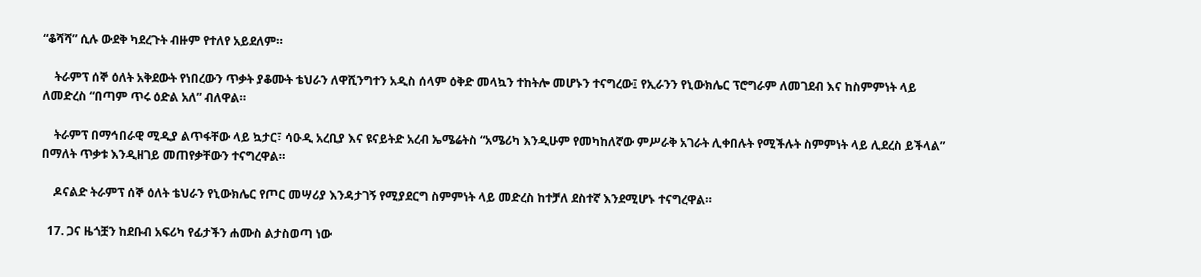“ቆሻሻ” ሲሉ ውደቅ ካደረጉት ብዙም የተለየ አይደለም።

    ትራምፕ ሰኞ ዕለት አቅደውት የነበረውን ጥቃት ያቆሙት ቴህራን ለዋሺንግተን አዲስ ሰላም ዕቅድ መላኳን ተከትሎ መሆኑን ተናግረው፤ የኢራንን የኒውክሌር ፕሮግራም ለመገደብ እና ከስምምነት ላይ ለመድረስ “በጣም ጥሩ ዕድል አለ” ብለዋል።

    ትራምፕ በማኅበራዊ ሚዲያ ልጥፋቸው ላይ ኳታር፣ ሳዑዲ አረቢያ እና ዩናይትድ አረብ ኤሜሬትስ “አሜሪካ እንዲሁም የመካከለኛው ምሥራቅ አገራት ሊቀበሉት የሚችሉት ስምምነት ላይ ሊደረስ ይችላል” በማለት ጥቃቱ እንዲዘገይ መጠየቃቸውን ተናግረዋል።

    ዶናልድ ትራምፕ ሰኞ ዕለት ቴህራን የኒውክሌር የጦር መሣሪያ እንዳታገኝ የሚያደርግ ስምምነት ላይ መድረስ ከተቻለ ደስተኛ እንደሚሆኑ ተናግረዋል።

  17. ጋና ዜጎቿን ከደቡብ አፍሪካ የፊታችን ሐሙስ ልታስወጣ ነው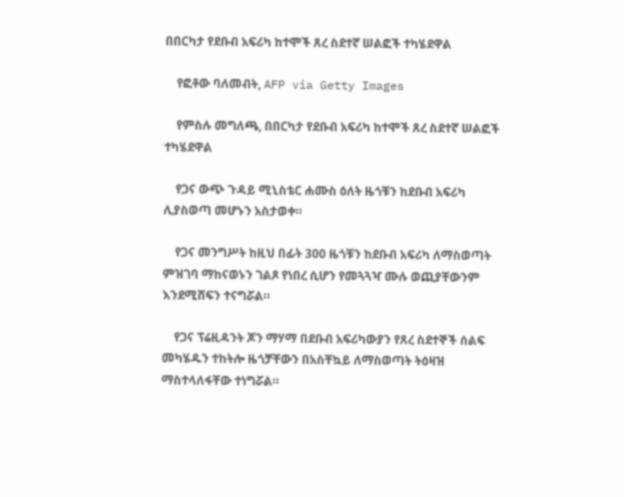በበርካታ የደቡብ አፍሪካ ከተሞች ጸረ ስደተኛ ሠልፎች ተካሄደዋል

    የፎቶው ባለመብት, AFP via Getty Images

    የምስሉ መግለጫ, በበርካታ የደቡብ አፍሪካ ከተሞች ጸረ ስደተኛ ሠልፎች ተካሄደዋል

    የጋና ውጭ ጉዳይ ሚኒስቴር ሐሙስ ዕለት ዜጎቹን ከደቡብ አፍሪካ ሊያስወጣ መሆኑን አስታወቀ።

    የጋና መንግሥት ከዚህ በፊት 300 ዜጎቹን ከደቡብ አፍሪካ ለማስወጣት ምዝገባ ማከናወኑን ገልጾ የነበረ ሲሆን የመጓጓዣ ሙሉ ወጪያቸውንም እንደሚሸፍን ተናግሯል።

    የጋና ፕሬዚዳንት ጆን ማሃማ በደቡብ አፍሪካውያን የጸረ ስደተኞች ሰልፍ መካሄዱን ተከትሎ ዜጎቻቸውን በአስቸኳይ ለማስወጣት ትዕዛዝ ማስተላለፋቸው ተነግሯል።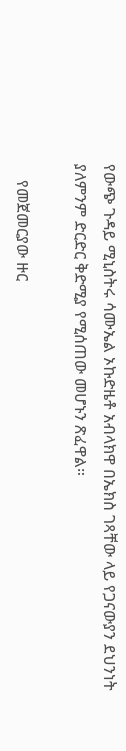የውጭ ጉዳይ ሚኒስትሩ ሳሙኤል ኦኩድዜቶ አብላክዋ በኤክስ ገጻቸው ላይ የጋናውያን ደህንነት ያለምንም ድርድር ቅድሚያ የሚሰጠው መሆኑን ጽፈዋል።

    የመጀመርያው ዙር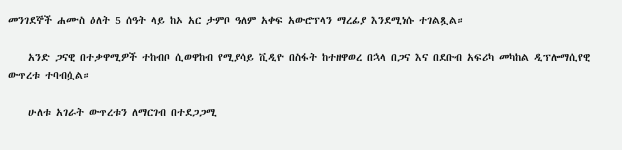መንገደኞች ሐሙስ ዕለት 5 ሰዓት ላይ ከኦ አር ታምቦ ዓለም አቀፍ አውሮፕላን ማረፊያ እንደሚነሱ ተገልጿል።

    አንድ ጋናዊ በተቃዋሚዎች ተከብቦ ሲወዋከብ የሚያሳይ ቪዲዮ በስፋት ከተዘዋወረ በኋላ በጋና እና በደቡብ አፍሪካ መካከል ዲፕሎማሲየዊ ውጥረቱ ተባብሷል።

    ሁለቱ አገራት ውጥረቱን ለማርገብ በተደጋጋሚ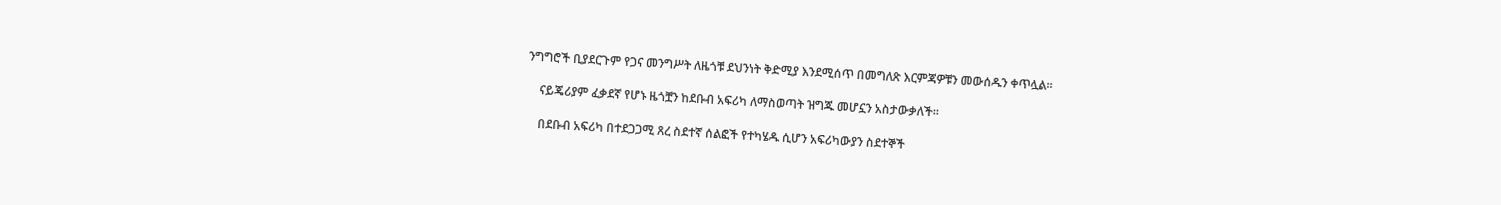ንግግሮች ቢያደርጉም የጋና መንግሥት ለዜጎቹ ደህንነት ቅድሚያ እንደሚሰጥ በመግለጽ እርምጃዎቹን መውሰዱን ቀጥሏል።

    ናይጄሪያም ፈቃደኛ የሆኑ ዜጎቿን ከደቡብ አፍሪካ ለማስወጣት ዝግጁ መሆኗን አስታውቃለች።

    በደቡብ አፍሪካ በተደጋጋሚ ጸረ ስደተኛ ሰልፎች የተካሄዱ ሲሆን አፍሪካውያን ስደተኞች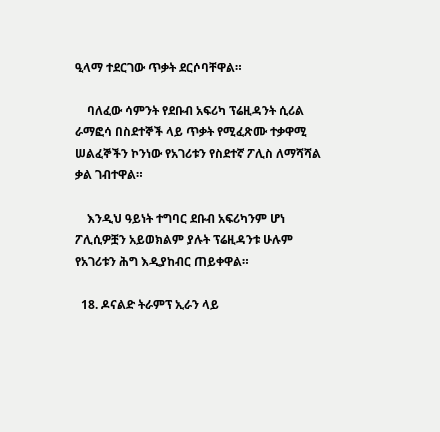ዒላማ ተደርገው ጥቃት ደርሶባቸዋል።

    ባለፈው ሳምንት የደቡብ አፍሪካ ፕሬዚዳንት ሲሪል ራማፎሳ በስደተኞች ላይ ጥቃት የሚፈጽሙ ተቃዋሚ ሠልፈኞችን ኮንነው የአገሪቱን የስደተኛ ፖሊስ ለማሻሻል ቃል ገብተዋል።

    እንዲህ ዓይነት ተግባር ደቡብ አፍሪካንም ሆነ ፖሊሲዎቿን አይወክልም ያሉት ፕሬዚዳንቱ ሁሉም የአገሪቱን ሕግ እዲያከብር ጠይቀዋል።

  18. ዶናልድ ትራምፕ ኢራን ላይ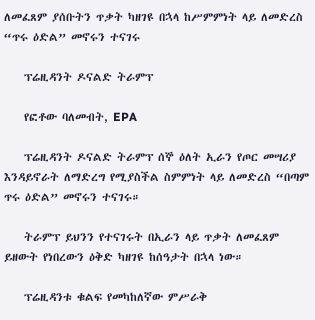ለመፈጸም ያሰቡትን ጥቃት ካዘገዩ በኋላ ከሥምምነት ላይ ለመድረስ “ጥሩ ዕድል” መኖሩን ተናገሩ

    ፕሬዚዳንት ዶናልድ ትራምፕ

    የፎቶው ባለመብት, EPA

    ፕሬዚዳንት ዶናልድ ትራምፕ ሰኞ ዕለት ኢራን የጦር መሣሪያ እንዳይኖራት ለማድረግ የሚያስችል ስምምነት ላይ ለመድረስ “በጣም ጥሩ ዕድል” መኖሩን ተናገሩ።

    ትራምፕ ይህንን የተናገሩት በኢራን ላይ ጥቃት ለመፈጸም ይዘውት የነበረውን ዕቅድ ካዘገዩ ከሰዓታት በኋላ ነው።

    ፕሬዚዳንቱ ቁልፍ የመካከለኛው ምሥራቅ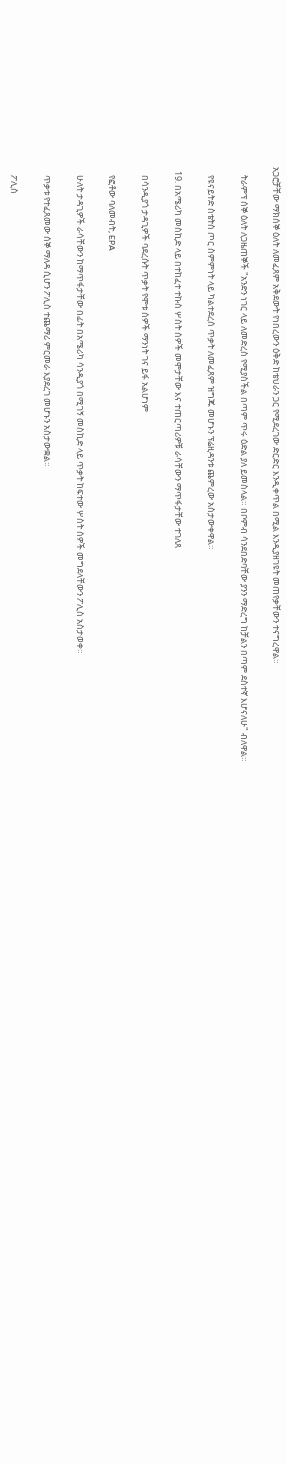አጋሮቻቸው ማክሰኞ ዕለት ለመፈጸም አቅደውት የነበረውን ዕቅድ ከቴህራን ጋር የሚደረገው ድርድር እንዲቀጥል በሚል እንዲያዘገዩት መጠየቃቸውን ተናግረዋል።

    ትራምፕ ሰኞ ዕለት ለጋዜጠኞች "አንድን ነገር ላይ ለመድረስ የሚያስችል በጣም ጥሩ ዕድል ያለ ይመስላል። በቦምብ ሳንደበድባቸው ያንን ማድረግ ከቻልን በጣም ደስተኛ እሆናለሁ" ብለዋል።

    የዩናይትድ ስቴትስ ጦር ስምምነት ላይ ካልተደረሰ ጥቃት ለመፈጸም ዝግጁ መሆኑን ፕሬዚዳንቱ ጨምረው አስታውቀዋል።

  19. በአሜሪካ መስኪድ ላይ በተከፈተ ተኩስ ሦስት ሰዎች መሞታቸው እና ተጠርጣሪዎቹ ራሳቸውን ማጥፋታቸው ተገለጸ

    በሳንዲያጎ ታዳጊዎች ባደረሱት ጥቃት የሞቱ ሰዎች ማንነት ገና ይፋ አልሆነም

    የፎቶው ባለመብት, EPA

    ሁለት ታዳጊዎች ራሳቸውን ከማጥፋታቸው በፊት በአሜሪካ ሳንዲያጎ በሚገኝ መስኪድ ላይ ጥቃት ከፍተው ሦስት ሰዎች መግደላቸውን ፖሊስ አስታወቀ።

    ጥቃቱ የተፈጸመው ሰኞ ማለዳ ሲሆን ፖሊስ ተጨማሪ ምርመራ እያደረገ መሆኑን አስታውቋል።

    ፖሊስ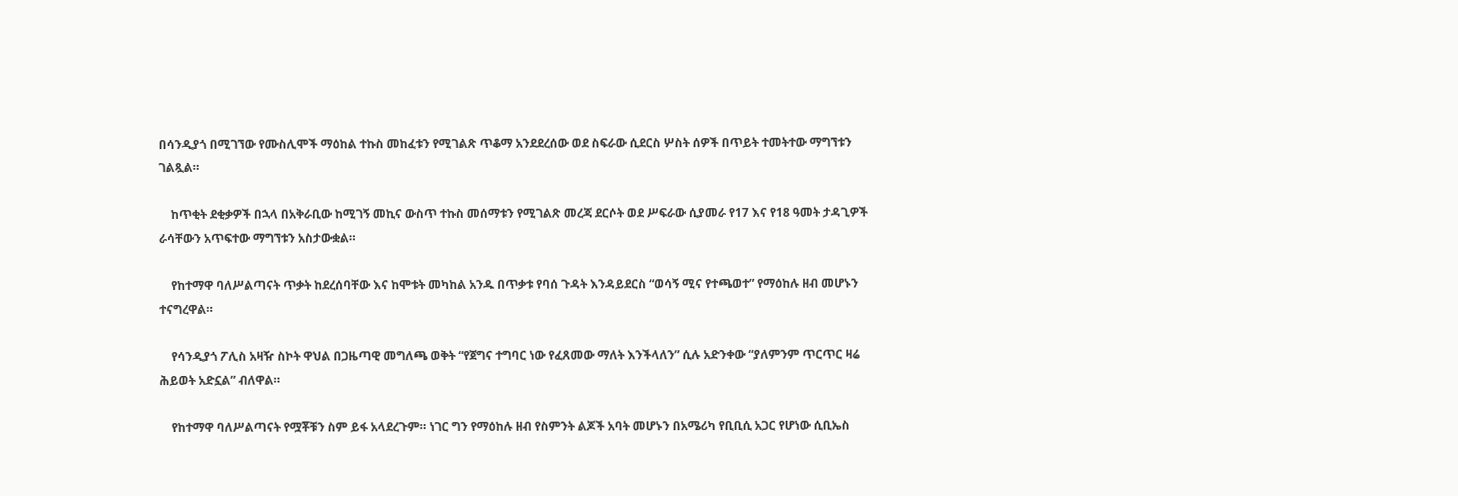በሳንዲያጎ በሚገኘው የሙስሊሞች ማዕከል ተኩስ መከፈቱን የሚገልጽ ጥቆማ አንደደረሰው ወደ ስፍራው ሲደርስ ሦስት ሰዎች በጥይት ተመትተው ማግኘቱን ገልጿል።

    ከጥቂት ደቂቃዎች በኋላ በአቅራቢው ከሚገኝ መኪና ውስጥ ተኩስ መሰማቱን የሚገልጽ መረጃ ደርሶት ወደ ሥፍራው ሲያመራ የ17 እና የ18 ዓመት ታዳጊዎች ራሳቸውን አጥፍተው ማግኘቱን አስታውቋል።

    የከተማዋ ባለሥልጣናት ጥቃት ከደረሰባቸው እና ከሞቱት መካከል አንዱ በጥቃቱ የባሰ ጉዳት እንዳይደርስ “ወሳኝ ሚና የተጫወተ” የማዕከሉ ዘብ መሆኑን ተናግረዋል።

    የሳንዲያጎ ፖሊስ አዛዥ ስኮት ዋህል በጋዜጣዊ መግለጫ ወቅት “የጀግና ተግባር ነው የፈጸመው ማለት እንችላለን” ሲሉ አድንቀው “ያለምንም ጥርጥር ዛሬ ሕይወት አድኗል” ብለዋል።

    የከተማዋ ባለሥልጣናት የሟቾቹን ስም ይፋ አላደረጉም። ነገር ግን የማዕከሉ ዘብ የስምንት ልጆች አባት መሆኑን በአሜሪካ የቢቢሲ አጋር የሆነው ሲቢኤስ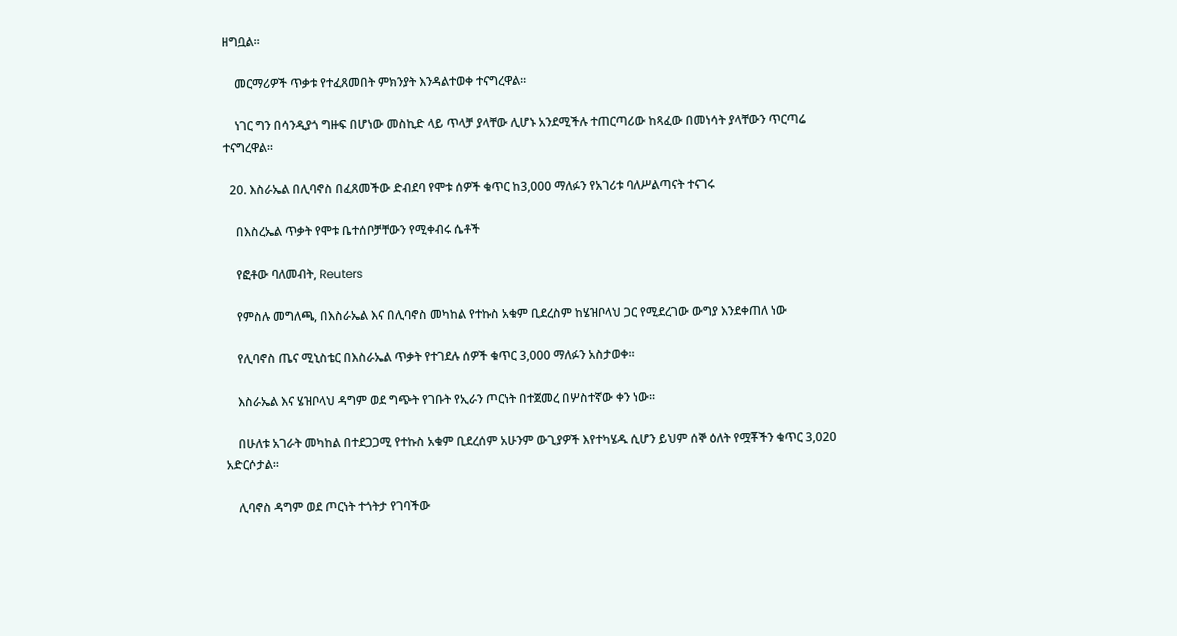ዘግቧል።

    መርማሪዎች ጥቃቱ የተፈጸመበት ምክንያት እንዳልተወቀ ተናግረዋል።

    ነገር ግን በሳንዲያጎ ግዙፍ በሆነው መስኪድ ላይ ጥላቻ ያላቸው ሊሆኑ አንደሚችሉ ተጠርጣሪው ከጻፈው በመነሳት ያላቸውን ጥርጣሬ ተናግረዋል።

  20. እስራኤል በሊባኖስ በፈጸመችው ድብደባ የሞቱ ሰዎች ቁጥር ከ3,000 ማለፉን የአገሪቱ ባለሥልጣናት ተናገሩ

    በእስረኤል ጥቃት የሞቱ ቤተሰቦቻቸውን የሚቀብሩ ሴቶች

    የፎቶው ባለመብት, Reuters

    የምስሉ መግለጫ, በእስራኤል እና በሊባኖስ መካከል የተኩስ አቁም ቢደረስም ከሄዝቦላህ ጋር የሚደረገው ውግያ እንደቀጠለ ነው

    የሊባኖስ ጤና ሚኒስቴር በእስራኤል ጥቃት የተገደሉ ሰዎች ቁጥር 3,000 ማለፉን አስታወቀ።

    እስራኤል እና ሄዝቦላህ ዳግም ወደ ግጭት የገቡት የኢራን ጦርነት በተጀመረ በሦስተኛው ቀን ነው።

    በሁለቱ አገራት መካከል በተደጋጋሚ የተኩስ አቁም ቢደረሰም አሁንም ውጊያዎች እየተካሄዱ ሲሆን ይህም ሰኞ ዕለት የሟቾችን ቁጥር 3,020 አድርሶታል።

    ሊባኖስ ዳግም ወደ ጦርነት ተጎትታ የገባችው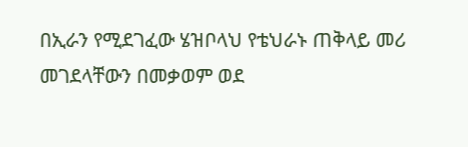በኢራን የሚደገፈው ሄዝቦላህ የቴህራኑ ጠቅላይ መሪ መገደላቸውን በመቃወም ወደ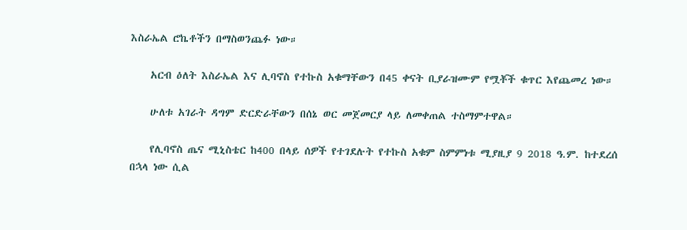እስራኤል ሮኬቶችን በማስወንጨፉ ነው።

    አርብ ዕለት እስራኤል እና ሊባኖስ የተኩስ አቁማቸውን በ45 ቀናት ቢያራዝሙም የሟቾች ቁጥር እየጨመረ ነው።

    ሁለቱ አገራት ዳግም ድርድራቸውን በሰኔ ወር መጀመርያ ላይ ለመቀጠል ተስማምተዋል።

    የሊባኖስ ጤና ሚኒስቴር ከ400 በላይ ሰዎች የተገደሉት የተኩስ አቁም ስምምነቱ ሚያዚያ 9 2018 ዓ.ም. ከተደረሰ በኋላ ነው ሲል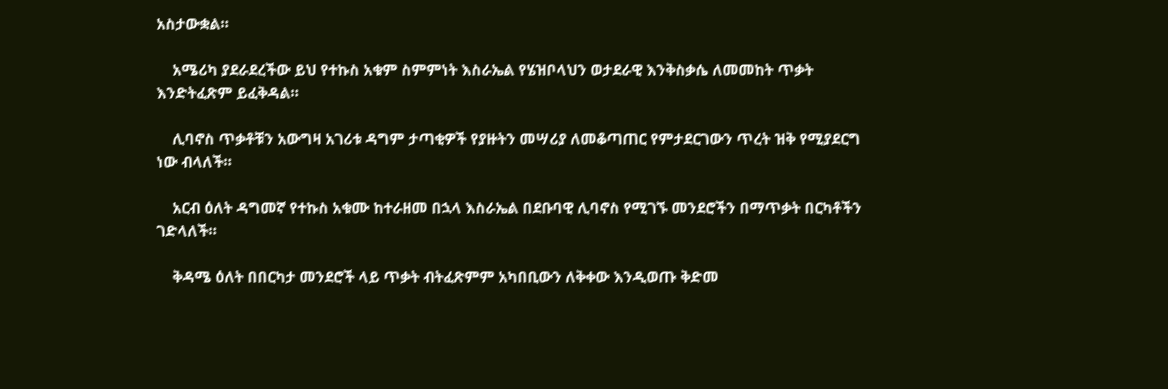አስታውቋል።

    አሜሪካ ያደራደረችው ይህ የተኩስ አቁም ስምምነት እስራኤል የሄዝቦላህን ወታደራዊ እንቅስቃሴ ለመመከት ጥቃት እንድትፈጽም ይፈቅዳል።

    ሊባኖስ ጥቃቶቹን አውግዛ አገሪቱ ዳግም ታጣቂዎች የያዙትን መሣሪያ ለመቆጣጠር የምታደርገውን ጥረት ዝቅ የሚያደርግ ነው ብላለች።

    አርብ ዕለት ዳግመኛ የተኩስ አቁሙ ከተራዘመ በኋላ እስራኤል በደቡባዊ ሊባኖስ የሚገኙ መንደሮችን በማጥቃት በርካቶችን ገድላለች።

    ቅዳሜ ዕለት በበርካታ መንደሮች ላይ ጥቃት ብትፈጽምም አካበቢውን ለቅቀው እንዲወጡ ቅድመ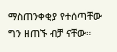ማስጠንቀቂያ የተሰጣቸው ግን ዘጠኙ ብቻ ናቸው።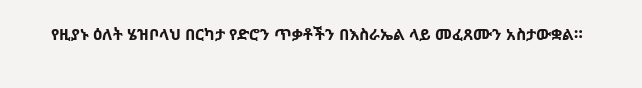የዚያኑ ዕለት ሄዝቦላህ በርካታ የድሮን ጥቃቶችን በእስራኤል ላይ መፈጸሙን አስታውቋል።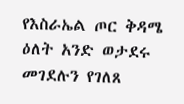የእስራኤል ጦር ቅዳሜ ዕለት አንድ ወታደሩ መገደሉን የገለጸ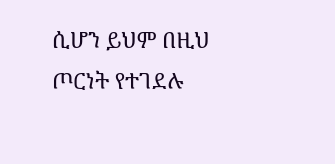ሲሆን ይህም በዚህ ጦርነት የተገደሉ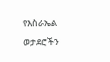የእስራኤል ወታደሮችን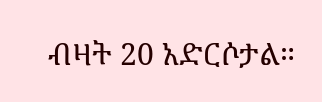ብዛት 20 አድርሶታል።